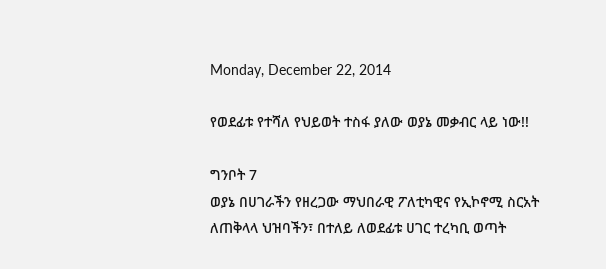Monday, December 22, 2014

የወደፊቱ የተሻለ የህይወት ተስፋ ያለው ወያኔ መቃብር ላይ ነው!!

ግንቦት 7
ወያኔ በሀገራችን የዘረጋው ማህበራዊ ፖለቲካዊና የኢኮኖሚ ስርአት ለጠቅላላ ህዝባችን፣ በተለይ ለወደፊቱ ሀገር ተረካቢ ወጣት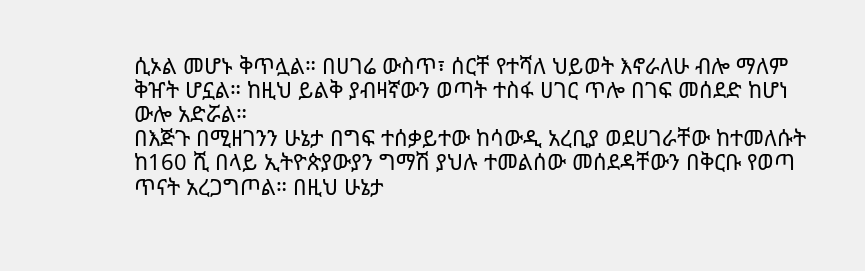ሲኦል መሆኑ ቅጥሏል። በሀገሬ ውስጥ፣ ሰርቸ የተሻለ ህይወት እኖራለሁ ብሎ ማለም ቅዠት ሆኗል። ከዚህ ይልቅ ያብዛኛውን ወጣት ተስፋ ሀገር ጥሎ በገፍ መሰደድ ከሆነ ውሎ አድሯል።
በእጅጉ በሚዘገንን ሁኔታ በግፍ ተሰቃይተው ከሳውዲ አረቢያ ወደሀገራቸው ከተመለሱት ከ160 ሺ በላይ ኢትዮጵያውያን ግማሽ ያህሉ ተመልሰው መሰደዳቸውን በቅርቡ የወጣ ጥናት አረጋግጦል። በዚህ ሁኔታ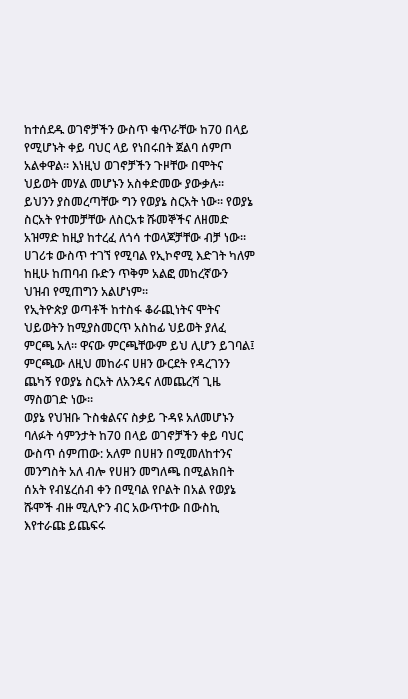ከተሰደዱ ወገኖቻችን ውስጥ ቁጥራቸው ከ70 በላይ የሚሆኑት ቀይ ባህር ላይ የነበሩበት ጀልባ ሰምጦ አልቀዋል። እነዚህ ወገኖቻችን ጉዞቸው በሞትና ህይወት መሃል መሆኑን አስቀድመው ያውቃሉ። ይህንን ያስመረጣቸው ግን የወያኔ ስርአት ነው። የወያኔ ስርአት የተመቻቸው ለስርአቱ ሹመኞችና ለዘመድ አዝማድ ከዚያ ከተረፈ ለጎሳ ተወላጆቻቸው ብቻ ነው። ሀገሪቱ ውስጥ ተገኘ የሚባል የኢኮኖሚ እድገት ካለም ከዚሁ ከጠባብ ቡድን ጥቅም አልፎ መከረኛውን ህዝብ የሚጠግን አልሆነም።
የኢትዮጵያ ወጣቶች ከተስፋ ቆራጪነትና ሞትና ህይወትን ከሚያስመርጥ አስከፊ ህይወት ያለፈ ምርጫ አለ። ዋናው ምርጫቸውም ይህ ሊሆን ይገባል፤ ምርጫው ለዚህ መከራና ሀዘን ውርደት የዳረገንን ጨካኝ የወያኔ ስርአት ለአንዴና ለመጨረሻ ጊዜ ማስወገድ ነው።
ወያኔ የህዝቡ ጉስቁልናና ስቃይ ጉዳዩ አለመሆኑን ባለፉት ሳምንታት ከ70 በላይ ወገኖቻችን ቀይ ባህር ውስጥ ሰምጠው: አለም በሀዘን በሚመለከተንና መንግስት አለ ብሎ የሀዘን መግለጫ በሚልክበት ሰአት የብሄረሰብ ቀን በሚባል የቦልት በአል የወያኔ ሹሞች ብዙ ሚሊዮን ብር አውጥተው በውስኪ እየተራጩ ይጨፍሩ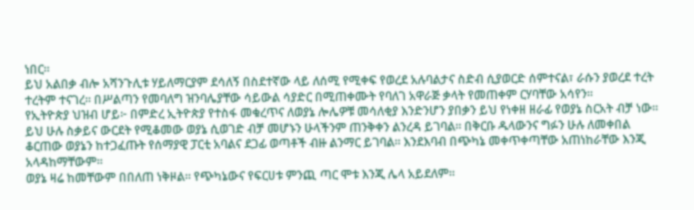ነበር።
ይህ አልበቃ ብሎ አሻንጉሊቱ ሃይለማርያም ደሳለኝ በስደተኛው ላይ ለሰሚ የሚቀፍ የወረደ አሉባልታና ስድብ ሲያወርድ ሰምተናል፣ ራሱን ያወረደ ተረት ተረትም ተናገረ። በሥልጣን የመባለግ ዝንባሌያቸው ሳይውል ሳያድር በሚጠቀሙት የባለገ አዋራጅ ቃላት የመጠቀም ርሃባቸው አሳየን።
የኢትዮጵያ ህዝብ ሆይ፦ በምድረ ኢትዮጵያ የተስፋ መቁረጥና ለወያኔ ሎሌዎቹ መሳለቂያ እንድንሆን ያበቃን ይህ የነቀዘ ዘራፊ የወያኔ ስርአት ብቻ ነው። ይህ ሁሉ ስቃይና ውርደት የሚቆመው ወያኔ ሲወገድ ብቻ መሆኑን ሁላችንም ጠንቅቀን ልንረዳ ይገባል። በቅርቡ ዱላውንና ግፉን ሁሉ ለመቀበል ቆርጠው ወያኔን ከተጋፈጡት የሰማያዊ ፓርቲ አባልና ደጋፊ ወጣቶች ብዙ ልንማር ይገባል። እንደእባብ በጭካኔ መቀጥቀጣቸው አጠነከራቸው እንጂ አላዳከማቸውም።
ወያኔ ዛሬ ከመቸውም በበለጠ ነቅዞል። የጭካኔውና የፍርሀቱ ምንጪ ጣር ሞቱ እንጂ ሌላ አይደለም።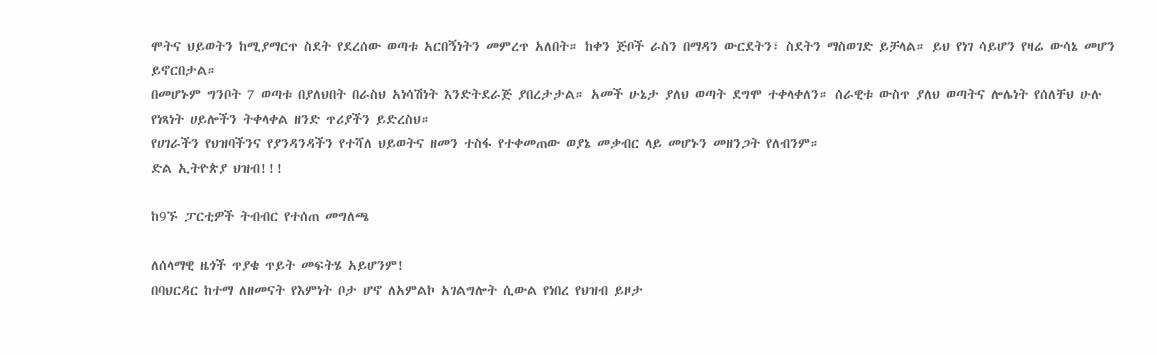ሞትና ህይወትን ከሚያማርጥ ስደት የደረሰው ወጣቱ አርበኝነትን መምረጥ አለበት። ከቀን ጅቦች ራስን በማዳን ውርደትን፣ ስደትን ማስወገድ ይቻላል። ይህ የነገ ሳይሆን የዛሬ ውሳኔ መሆን ይኖርበታል።
በመሆኑም ግንቦት 7 ወጣቱ በያለህበት በራስህ አነሳሽነት እንድትደራጅ ያበረታታል። አመች ሁኔታ ያለህ ወጣት ደግሞ ተቀላቀለን። ሰራዊቱ ውስጥ ያለህ ወጣትና ሎሌነት የሰለቸህ ሁሉ የነጻነት ሀይሎችን ትቀላቀል ዘንድ ጥሪያችን ይድረስህ።
የሀገራችን የህዝባችንና የያንዳንዳችን የተሻለ ህይወትና ዘመን ተስፋ የተቀመጠው ወያኔ መቃብር ላይ መሆኑን መዘንጋት የለብንም።
ድል ኢትዮጵያ ህዝብ!!!

ከ9ኙ ፓርቲዎች ትብብር የተሰጠ መግለጫ

ለሰላማዊ ዜጎች ጥያቄ ጥይት መፍትሄ አይሆንም!
በባህርዳር ከተማ ለዘመናት የእምነት ቦታ ሆኖ ለአምልኮ አገልግሎት ሲውል የነበረ የህዝብ ይዞታ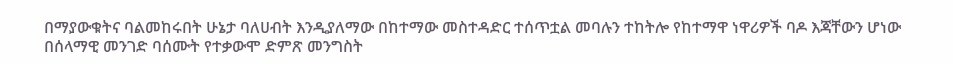በማያውቁትና ባልመከሩበት ሁኔታ ባለሀብት እንዲያለማው በከተማው መስተዳድር ተሰጥቷል መባሉን ተከትሎ የከተማዋ ነዋሪዎች ባዶ እጃቸውን ሆነው በሰላማዊ መንገድ ባሰሙት የተቃውሞ ድምጽ መንግስት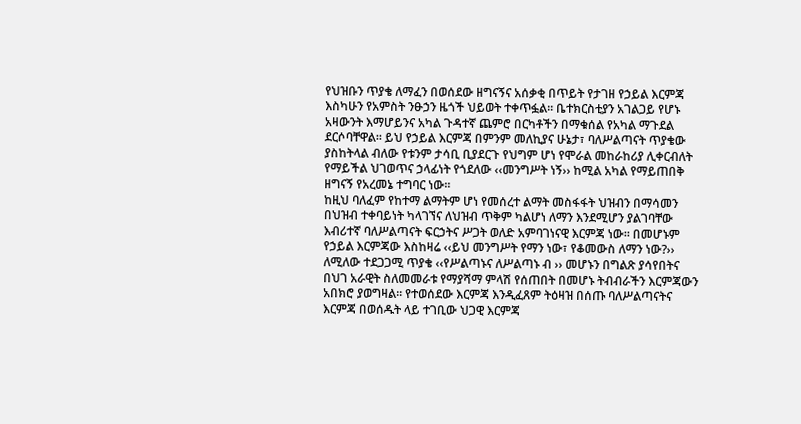የህዝቡን ጥያቄ ለማፈን በወሰደው ዘግናኝና አሰቃቂ በጥይት የታገዘ የኃይል እርምጃ እስካሁን የአምስት ንፁኃን ዜጎች ህይወት ተቀጥፏል፡፡ ቤተክርስቲያን አገልጋይ የሆኑ አዛውንት እማሆይንና አካል ጉዳተኛ ጨምሮ በርካቶችን በማቁሰል የአካል ማጉደል ደርሶባቸዋል፡፡ ይህ የኃይል እርምጃ በምንም መለኪያና ሁኔታ፣ ባለሥልጣናት ጥያቄው ያስከትላል ብለው የቱንም ታሳቢ ቢያደርጉ የህግም ሆነ የሞራል መከራከሪያ ሊቀርብለት የማይችል ህገወጥና ኃላፊነት የጎደለው ‹‹መንግሥት ነኝ›› ከሚል አካል የማይጠበቅ ዘግናኝ የአረመኔ ተግባር ነው፡፡
ከዚህ ባለፈም የከተማ ልማትም ሆነ የመሰረተ ልማት መስፋፋት ህዝብን በማሳመን በህዝብ ተቀባይነት ካላገኘና ለህዝብ ጥቅም ካልሆነ ለማን እንደሚሆን ያልገባቸው እብሪተኛ ባለሥልጣናት ፍርኃትና ሥጋት ወለድ አምባገነናዊ እርምጃ ነው፡፡ በመሆኑም የኃይል እርምጃው እስከዛሬ ‹‹ይህ መንግሥት የማን ነው፣ የቆመውስ ለማን ነው?›› ለሚለው ተደጋጋሚ ጥያቄ ‹‹የሥልጣኑና ለሥልጣኑ ብ ›› መሆኑን በግልጽ ያሳየበትና በህገ አራዊት ስለመመራቱ የማያሻማ ምላሽ የሰጠበት በመሆኑ ትብብራችን እርምጃውን አበክሮ ያወግዛል፡፡ የተወሰደው እርምጃ እንዲፈጸም ትዕዛዝ በሰጡ ባለሥልጣናትና እርምጃ በወሰዱት ላይ ተገቢው ህጋዊ እርምጃ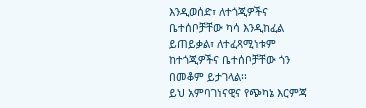እንዲወሰድ፣ ለተጎጂዎችና ቤተሰቦቻቸው ካሳ እንዲከፈል ይጠይቃል፣ ለተፈጻሚነቱም ከተጎጂዎችና ቤተሰቦቻቸው ጎን በመቆም ይታገላል፡፡
ይህ አምባገነናዊና የጭካኔ እርምጃ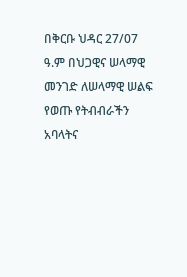በቅርቡ ህዳር 27/07 ዓ.ም በህጋዊና ሠላማዊ መንገድ ለሠላማዊ ሠልፍ የወጡ የትብብራችን አባላትና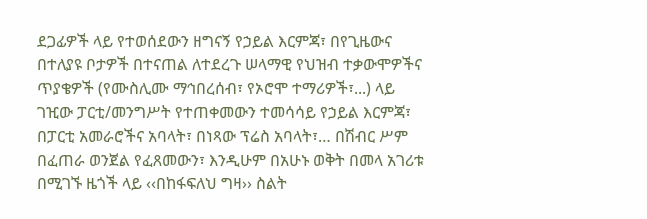ደጋፊዎች ላይ የተወሰደውን ዘግናኝ የኃይል እርምጃ፣ በየጊዜውና በተለያዩ ቦታዎች በተናጠል ለተደረጉ ሠላማዊ የህዝብ ተቃውሞዎችና ጥያቄዎች (የሙስሊሙ ማኅበረሰብ፣ የኦሮሞ ተማሪዎች፣...) ላይ ገዢው ፓርቲ/መንግሥት የተጠቀመውን ተመሳሳይ የኃይል እርምጃ፣ በፓርቲ አመራሮችና አባላት፣ በነጻው ፕሬስ አባላት፣… በሽብር ሥም በፈጠራ ወንጀል የፈጸመውን፣ እንዲሁም በአሁኑ ወቅት በመላ አገሪቱ በሚገኙ ዜጎች ላይ ‹‹በከፋፍለህ ግዛ›› ስልት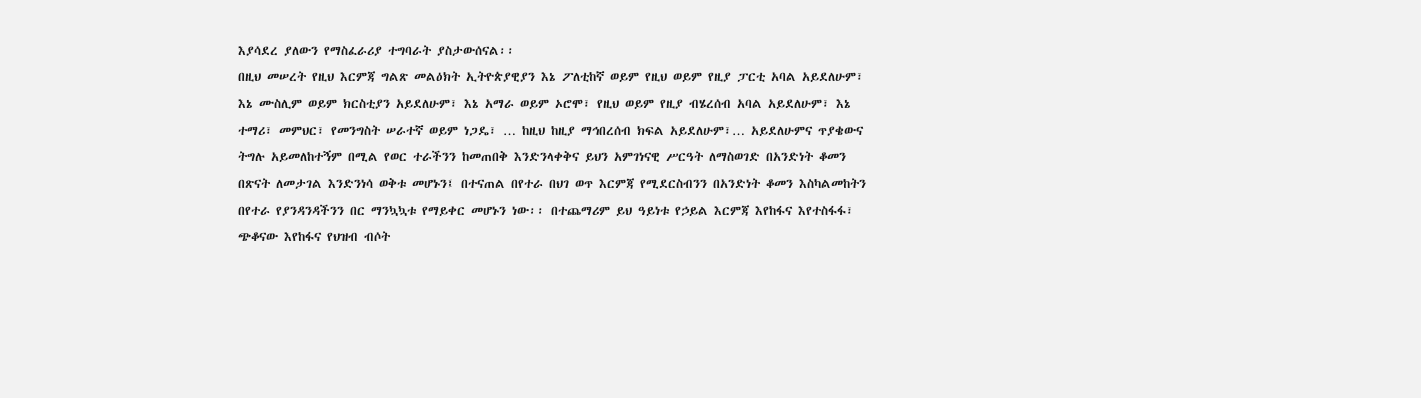እያሳደረ ያለውን የማስፈራሪያ ተግባራት ያስታውሰናል፡፡
በዚህ መሠረት የዚህ እርምጃ ግልጽ መልዕክት ኢትዮጵያዊያን እኔ ፖለቲከኛ ወይም የዚህ ወይም የዚያ ፓርቲ አባል አይደለሁም፣ እኔ ሙስሊም ወይም ክርስቲያን አይደለሁም፣ እኔ አማራ ወይም ኦሮሞ፣ የዚህ ወይም የዚያ ብሄረሰብ አባል አይደለሁም፣ እኔ ተማሪ፣ መምህር፣ የመንግስት ሠራተኛ ወይም ነጋዴ፣ … ከዚህ ከዚያ ማኅበረሰብ ክፍል አይደለሁም፣… አይደለሁምና ጥያቄውና ትግሉ አይመለከተኝም በሚል የወር ተራችንን ከመጠበቅ እንድንላቀቅና ይህን አምገነናዊ ሥርዓት ለማስወገድ በአንድነት ቆመን በጽናት ለመታገል እንድንነሳ ወቅቱ መሆኑን፤ በተናጠል በየተራ በህገ ወጥ እርምጃ የሚደርስብንን በአንድነት ቆመን እስካልመከትን በየተራ የያንዳንዳችንን በር ማንኳኳቱ የማይቀር መሆኑን ነው፡፡ በተጨማሪም ይህ ዓይነቱ የኃይል እርምጃ እየከፋና እየተስፋፋ፣ ጭቆናው እየከፋና የህዝብ ብሶት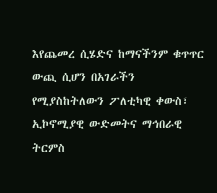እየጨመረ ሲሄድና ከማናችንም ቁጥጥር ውጪ ሲሆን በአገራችን የሚያስከትለውን ፖለቲካዊ ቀውስ፣ ኢኮኖሚያዊ ውድመትና ማኅበራዊ ትርምስ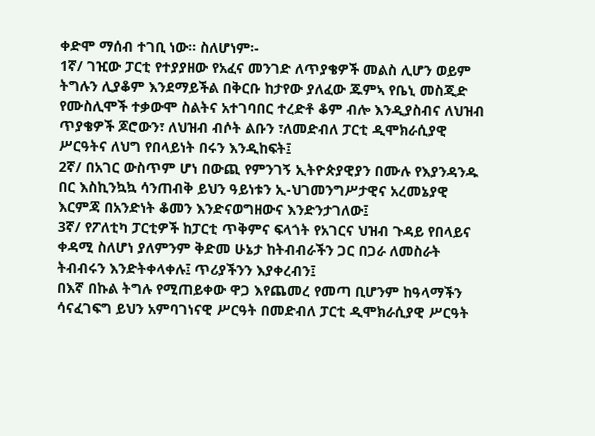ቀድሞ ማሰብ ተገቢ ነው፡፡ ስለሆነም፡-
1ኛ/ ገዢው ፓርቲ የተያያዘው የአፈና መንገድ ለጥያቄዎች መልስ ሊሆን ወይም ትግሉን ሊያቆም እንደማይችል በቅርቡ ከታየው ያለፈው ጁምኣ የቤኒ መስጂድ የሙስሊሞች ተቃውሞ ስልትና አተገባበር ተረድቶ ቆም ብሎ እንዲያስብና ለህዝብ ጥያቄዎች ጆሮውን፣ ለህዝብ ብሶት ልቡን ፣ለመድብለ ፓርቲ ዲሞክራሲያዊ ሥርዓትና ለህግ የበላይነት በሩን እንዲከፍት፤
2ኛ/ በአገር ውስጥም ሆነ በውጪ የምንገኝ ኢትዮጵያዊያን በሙሉ የእያንዳንዱ በር እስኪንኳኳ ሳንጠብቅ ይህን ዓይነቱን ኢ-ህገመንግሥታዊና አረመኔያዊ እርምጃ በአንድነት ቆመን እንድናወግዘውና እንድንታገለው፤
3ኛ/ የፖለቲካ ፓርቲዎች ከፓርቲ ጥቅምና ፍላጎት የአገርና ህዝብ ጉዳይ የበላይና ቀዳሚ ስለሆነ ያለምንም ቅድመ ሁኔታ ከትብብራችን ጋር በጋራ ለመስራት ትብብሩን እንድትቀላቀሉ፤ ጥሪያችንን እያቀረብን፤
በእኛ በኩል ትግሉ የሚጠይቀው ዋጋ እየጨመረ የመጣ ቢሆንም ከዓላማችን ሳናፈገፍግ ይህን አምባገነናዊ ሥርዓት በመድብለ ፓርቲ ዲሞክራሲያዊ ሥርዓት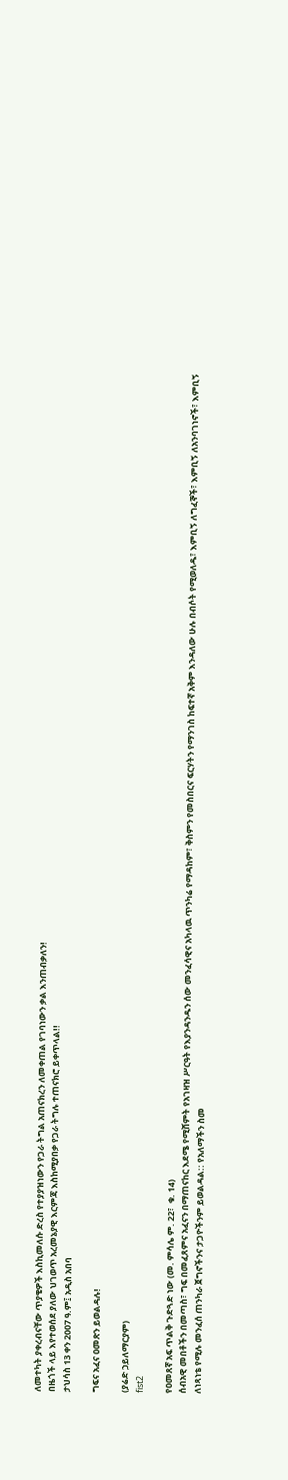ለመተካት ያቀረብናቸው ጥያቄዎች እስኪመለሱ ድረስ የተያያዝነውን የጋራ ትግል አጠናክረን ለመቀጠል የገባነውን ቃል እንጠብቃለን!
በዜጎች ላይ እየተወሰደ ያለው ህገወጥ አረመኔያዊ እርምጃ እስከሚያበቃ የጋራ ትግሉ ተጠናክሮ ይቀጥላል!!
ታህሳስ 13 ቀን 2007 ዓ.ም፤ አዲስ አበባ

ግፍና አፈና ዐመጽን ይወልዳሉ!

(ያሬድ ኃይለማርያም)
fist2

የዐመጸኛ አፍ ጥልቅ ጉድጓድ ነው (መ. ምሳሌ ም. 22፣  ቁ. 14)
ሰብአዊ መበቶችን በመጣስ፣ ግፍ በመፈጸምና አፈናን በማጠናከር እደሜ የሚሸምት የአገዛዝ ሥርዓት የእያንዳንዱን ሰው መንፈሳዊና አካላዉ ጥንካሬ የማዳከም፣ ቅስምን የመስበርና ፍርሃትን የማንገስ ከፍተኛ አቅም እንዳለው ሁሉ በብሶት የሚወለዱ፣ እምቢኝ ለግፈኞች፣ እምቢኝ ለአንባገነኖች፣ እምቢኝ ለነጻነቴ የሚሉ መንፈሰ ጠንካራ ጀግኖችንና ታጋዮችንም ይወልዳል:: የአለማችን ስመ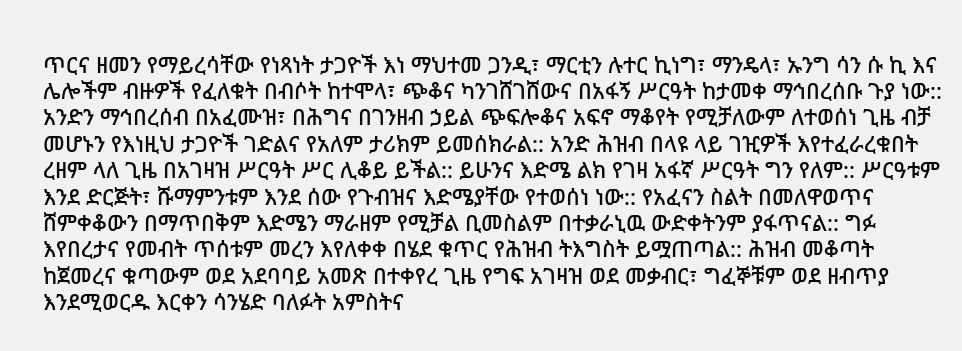ጥርና ዘመን የማይረሳቸው የነጻነት ታጋዮች እነ ማህተመ ጋንዲ፣ ማርቲን ሉተር ኪነግ፣ ማንዴላ፣ ኡንግ ሳን ሱ ኪ እና ሌሎችም ብዙዎች የፈለቁት በብሶት ከተሞላ፣ ጭቆና ካንገሸገሸውና በአፋኝ ሥርዓት ከታመቀ ማኅበረሰቡ ጉያ ነው:: አንድን ማኅበረሰብ በአፈሙዝ፣ በሕግና በገንዘብ ኃይል ጭፍሎቆና አፍኖ ማቆየት የሚቻለውም ለተወሰነ ጊዜ ብቻ መሆኑን የእነዚህ ታጋዮች ገድልና የአለም ታሪክም ይመሰክራል:: አንድ ሕዝብ በላዩ ላይ ገዢዎች እየተፈራረቁበት ረዘም ላለ ጊዜ በአገዛዝ ሥርዓት ሥር ሊቆይ ይችል:: ይሁንና እድሜ ልክ የገዛ አፋኛ ሥርዓት ግን የለም:: ሥርዓቱም እንደ ድርጅት፣ ሹማምንቱም እንደ ሰው የጉብዝና እድሜያቸው የተወሰነ ነው:: የአፈናን ስልት በመለዋወጥና ሸምቀቆውን በማጥበቅም እድሜን ማራዘም የሚቻል ቢመስልም በተቃራኒዉ ውድቀትንም ያፋጥናል:: ግፉ እየበረታና የመብት ጥሰቱም መረን እየለቀቀ በሄደ ቁጥር የሕዝብ ትእግስት ይሟጠጣል:: ሕዝብ መቆጣት ከጀመረና ቁጣውም ወደ አደባባይ አመጽ በተቀየረ ጊዜ የግፍ አገዛዝ ወደ መቃብር፣ ግፈኞቹም ወደ ዘብጥያ እንደሚወርዱ እርቀን ሳንሄድ ባለፉት አምስትና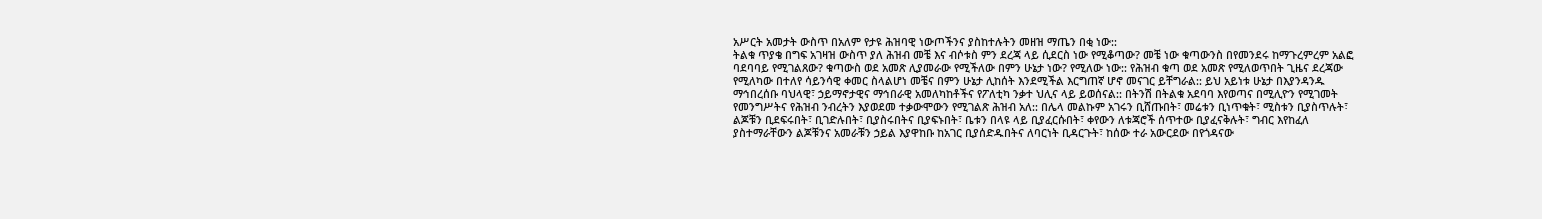አሥርት አመታት ውስጥ በአለም የታዩ ሕዝባዊ ነውጦችንና ያስከተሉትን መዘዝ ማጤን በቂ ነው::
ትልቁ ጥያቄ በግፍ አገዛዝ ውስጥ ያለ ሕዝብ መቼ እና ብሶቱስ ምን ደረጃ ላይ ሲደርስ ነው የሚቆጣው? መቼ ነው ቁጣውንስ በየመንደሩ ከማጉረምረም አልፎ ባደባባይ የሚገልጸው? ቁጣውስ ወደ አመጽ ሊያመራው የሚችለው በምን ሁኔታ ነው? የሚለው ነው:: የሕዝብ ቁጣ ወደ አመጽ የሚለወጥበት ጊዜና ደረጃው የሚለካው በተለየ ሳይንሳዊ ቀመር ስላልሆነ መቼና በምን ሁኔታ ሊከሰት እንደሚችል እርግጠኛ ሆኖ መናገር ይቸግራል:: ይህ አይነቱ ሁኔታ በእያንዳንዱ ማኅበረሰቡ ባህላዊ፣ ኃይማኖታዊና ማኅበራዊ አመለካከቶችና የፖለቲካ ንቃተ ህሊና ላይ ይወሰናል:: በትንሽ በትልቁ አደባባ እየወጣና በሚሊዮን የሚገመት የመንግሥትና የሕዝብ ንብረትን እያወደመ ተቃውሞውን የሚገልጽ ሕዝብ አለ:: በሌላ መልኩም አገሩን ቢሸጡበት፣ መሬቱን ቢነጥቁት፣ ሚስቱን ቢያስጥሉት፣ ልጆቹን ቢደፍሩበት፣ ቢገድሉበት፣ ቢያስሩበትና ቢያፍኑበት፣ ቤቱን በላዩ ላይ ቢያፈርሱበት፣ ቀየውን ለቱጃሮች ሰጥተው ቢያፈናቅሉት፣ ግብር እየከፈለ ያስተማራቸውን ልጆቹንና አመራቹን ኃይል እያዋከቡ ከአገር ቢያሰድዱበትና ለባርነት ቢዳርጉት፣ ከሰው ተራ አውርደው በየጎዳናው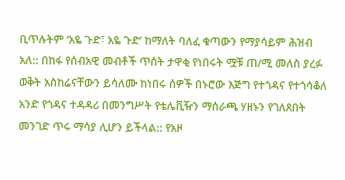ቢጥሉትም ‘አዬ ጉድ፣ አዬ ጉድ’ ከማለት ባለፈ ቁጣውን የማያሳይም ሕዝብ አለ:: በከፋ የሰብአዊ መብቶች ጥሰት ታዋቂ የነበሩት ሟቹ ጠ/ሚ መለስ ያረፉ ወቅት አስከሬናቸውን ይሳለሙ ከነበሩ ሰዎች በኑሮው እጅግ የተጎዳና የተጎሳቆለ አንድ የጎዳና ተዳዳሪ በመንግሥት የቴሌቪዥን ማሰራጫ ሃዘኑን የገለጸበት መንገድ ጥሩ ማሳያ ሊሆን ይችላል:: የአዞ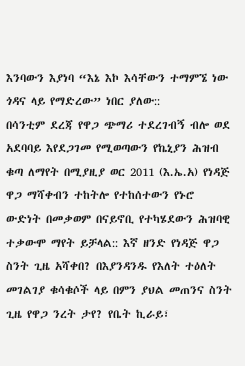እንባውን እያነባ “እኔ እኮ እሳቸውን ተማምኜ ነው ጎዳና ላይ የማድረው” ነበር ያለው::
በሳንቲም ደረጃ የዋጋ ጭማሪ ተደረገብኝ ብሎ ወደ አደባባይ እየደጋገመ የሚወጣውን የኬኒያን ሕዝብ ቁጣ ለማየት በሚያዚያ ወር 2011 (እ.ኤ.አ) የነዳጅ ዋጋ ማሻቀብን ተከትሎ የተከሰተውን የኑሮ ውድነት በመቃወም በናይኖቢ የተካሄደውን ሕዝባዊ ተቃውሞ ማየት ይቻላል:: እኛ ዘንድ የነዳጅ ዋጋ ስንት ጊዜ አሻቀበ? በእያንዳንዱ የእለት ተዕለት መገልገያ ቁሳቁሶች ላይ በምን ያህል መጠንና ስንት ጊዜ የዋጋ ንረት ታየ? የቤት ኪራይ፣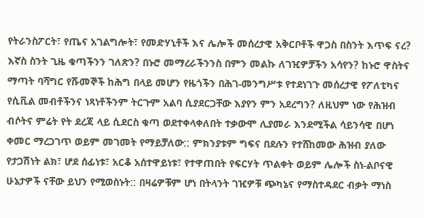የትራንስፖርት፣ የጤና አገልግሎት፣ የመድሃኒቶች እና ሌሎች መሰረታዊ አቅርቦቶች ዋጋስ በስንት እጥፍ ናረ? እኛስ ስንት ጊዜ ቁጣችንን ገለጽን? በኑሮ መማረራችንንስ በምን መልኩ ለገዢዎቻችን አሳየን? ከኑሮ ዋስትና ማጣት ባሻግር የሹመኞች ከሕግ በላይ መሆን የዜጎችን በሕገ-መንግሥቱ የተደነገጉ መሰረታዊ የፖለቲካና የሲቪል መብቶችንና ነጻነቶችንም ትርጉም አልባ ሲያደርጋቸው እያየን ምን አደረግን? ለዚህም ነው የሕዝብ ብሶትና ምሬት የት ደረጃ ላይ ሲደርስ ቁጣ ወደተቀላቀለበት ተቃውሞ ሊያመራ እንደሚችል ሳይንሳዊ በሆነ ቀመር ማረጋገጥ ወይም መገመት የማይቻለው:: ምክንያቱም ግፍና በደሉን የተሸከመው ሕዝብ ያለው የታጋሽነት ልክ፣ ሆደ ሰፊነቱ፣ አርቆ አሰተዋይነቱ፣ የተዋጠበት የፍርሃት ጥልቀት ወይም ሌሎች ስነ-ልቦናዊ ሁኔታዎች ናቸው ይህን የሚወስኑት:: በዛሬዎቹም ሆነ በትላንት ገዢዎቹ ጭካኔና የማስተዳደር ብቃት ማነስ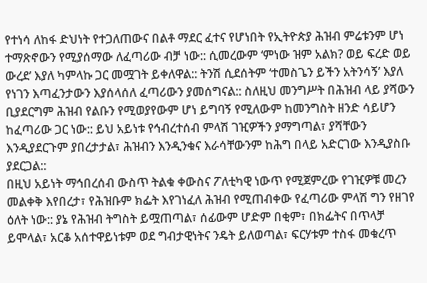የተነሳ ለከፋ ድህነት የተጋለጠውና በልቶ ማደር ፈተና የሆነበት የኢትዮጵያ ሕዝብ ምሬቱንም ሆነ ተማጽኖውን የሚያሰማው ለፈጣሪው ብቻ ነው:: ሲመረውም ‘ምነው ዝም አልክ? ወይ ፍረድ ወይ ውረደ’ እያለ ካምላኩ ጋር መሟገት ይቀለዋል:: ትንሽ ሲደሰትም ‘ተመስጌን ይችን አትንሳኝ’ እያለ የነገን እጣፈንታውን እያሰላሰለ ፈጣሪውን ያመሰግናል:: ስለዚህ መንግሥት በሕዝብ ላይ ያሻውን ቢያደርግም ሕዝብ የልቡን የሚወያየውም ሆነ ይግባኝ የሚለውም ከመንግስት ዘንድ ሳይሆን ከፈጣሪው ጋር ነው:: ይህ አይነቱ የኅብረተሰብ ምላሽ ገዢዎችን ያማግጣል፣ ያሻቸውን እንዲያደርጉም ያበረታታል፣ ሕዝብን እንዲንቁና እራሳቸውንም ከሕግ በላይ አድርገው እንዲያስቡ ያደርጋል::
በዚህ አይነት ማኅበረሰብ ውስጥ ትልቁ ቀውስና ፖለቲካዊ ነውጥ የሚጀምረው የገዢዎቹ መረን መልቀቅ እየበረታ፣ የሕዝቡም ክፌት እየገነፈለ ሕዝብ የሚጠብቀው የፈጣሪው ምላሽ ግን የዘገየ ዕለት ነው:: ያኔ የሕዝብ ትግስት ይሟጠጣል፣ ሰፊውም ሆድም በቂም፣ በክፌትና በጥላቻ ይሞላል፣ አርቆ አሰተዋይነቱም ወደ ግብታዊነትና ንዴት ይለወጣል፣ ፍርሃቱም ተስፋ መቁረጥ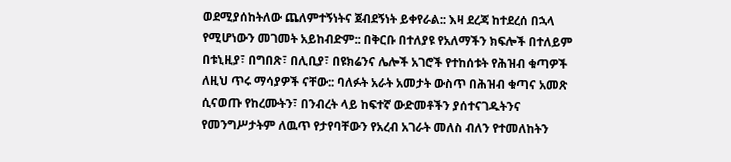ወደሚያሰከትለው ጨለምተኝነትና ጀብደኝነት ይቀየራል:: እዛ ደረጃ ከተደረሰ በኋላ የሚሆነውን መገመት አይከብድም:: በቅርቡ በተለያዩ የአለማችን ክፍሎች በተለይም በቱኒዚያ፣ በግበጽ፣ በሊቢያ፣ በዩክሬንና ሌሎች አገሮች የተከሰቱት የሕዝብ ቁጣዎች ለዚህ ጥሩ ማሳያዎች ናቸው:: ባለፉት አራት አመታት ውስጥ በሕዝብ ቁጣና አመጽ ሲናወጡ የከረሙትን፣ በንብረት ላይ ከፍተኛ ውድመቶችን ያሰተናገዱትንና የመንግሥታትም ለዉጥ የታየባቸውን የአረብ አገራት መለስ ብለን የተመለከትን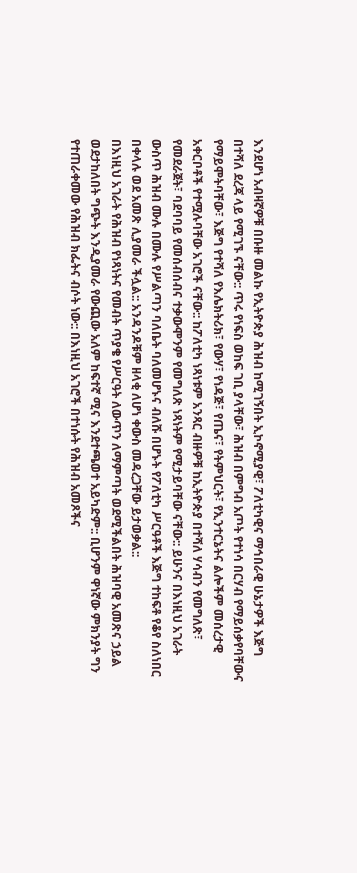እንደሆነ አብዛኛዎቹ በቡዙ መልኩ የኢትዮጵያ ሕዝብ ከሚገኝበት ኢኮኖሚያዊ፣ ፖለቲካዊና ማኅበራዊ ሁኔታዎች እጅግ በተሻለ ደረጃ ላይ የሚገኙ ናቸው:: ጥሩ የነፍስ ወከፍ ገቢ ያላቸው፣ ሕዝብ በምግብ አጦት የተነሳ በርሃብ የማይሰቃየባቸውና የማይሞትባቸው፣ እጅግ የተሻለ የእሌክትሪክ፣ የውሃ፣ የነዳጅ፣ የጤና፣ የትምህርት፣ የኢንተርኔትና ልሎችም መሰረታዊ አቀርቦቶች የተሟሉባቸው አገሮች ናቸው:: ከፖለቲካ ነጻነቱም አንጻር ብዙዎቹ ከኢትዮጵያ በተሻለ ሃሳብን የመግለጽ፣ የመደራጀት፣ ባደባባይ የመሰብሰብና ተቃውሞንም የመግለጽ ነጻነትም የሚታይባቸው ናቸው:: ይሁንና በእነዚህ አገራት ውስጥ ሕዝብ ሙሉ በሙሉ የሥልጣን ባለቤት ባለመሆኑና ብለሹ በሆኑት የፖለቲካ ሥርዓቶች እጅግ ተከፍቶ የቆየ ስለነበር በቀላሉ ወደ አመጽ ሊያመራ ችሏል:: አንዳንዶቹም ዘላቂ ለሆነ ቀውስ መዳረጋቸው ይታወቃል::
በእነዚህ አገራት የሕዝብ የነጻነትና የመብት ጥያቄ የሥርዓት ለውጥን ለማምጣት ወደሚችልበት ሕዝባዊ አመጽና ኃይል ወደታከለበት ግጭት እንዲያመራ የውጪው አለም ከፍተኛ ሚና እንደተጫወተ አይካድም:: ቢሆንም ዋነኛው ምክንያት ግን የተጠራቀመው የሕዝብ ክፌትና ብሶት ነው:: በእነዚህ አገሮች በተነሱት የሕዝብ አመጾችና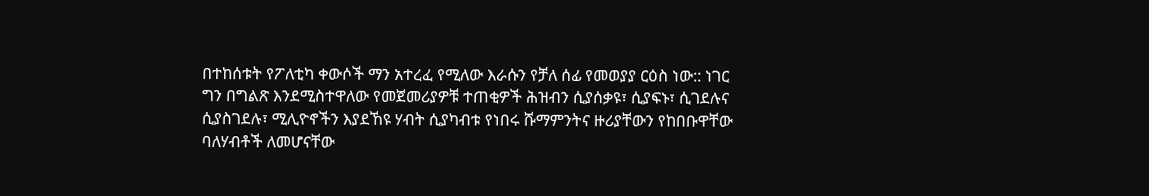በተከሰቱት የፖለቲካ ቀውሶች ማን አተረፈ የሚለው እራሱን የቻለ ሰፊ የመወያያ ርዕስ ነው:: ነገር ግን በግልጽ እንደሚስተዋለው የመጀመሪያዎቹ ተጠቂዎች ሕዝብን ሲያሰቃዩ፣ ሲያፍኑ፣ ሲገደሉና ሲያስገደሉ፣ ሚሊዮኖችን እያደኸዩ ሃብት ሲያካብቱ የነበሩ ሹማምንትና ዙሪያቸውን የከበቡዋቸው ባለሃብቶች ለመሆናቸው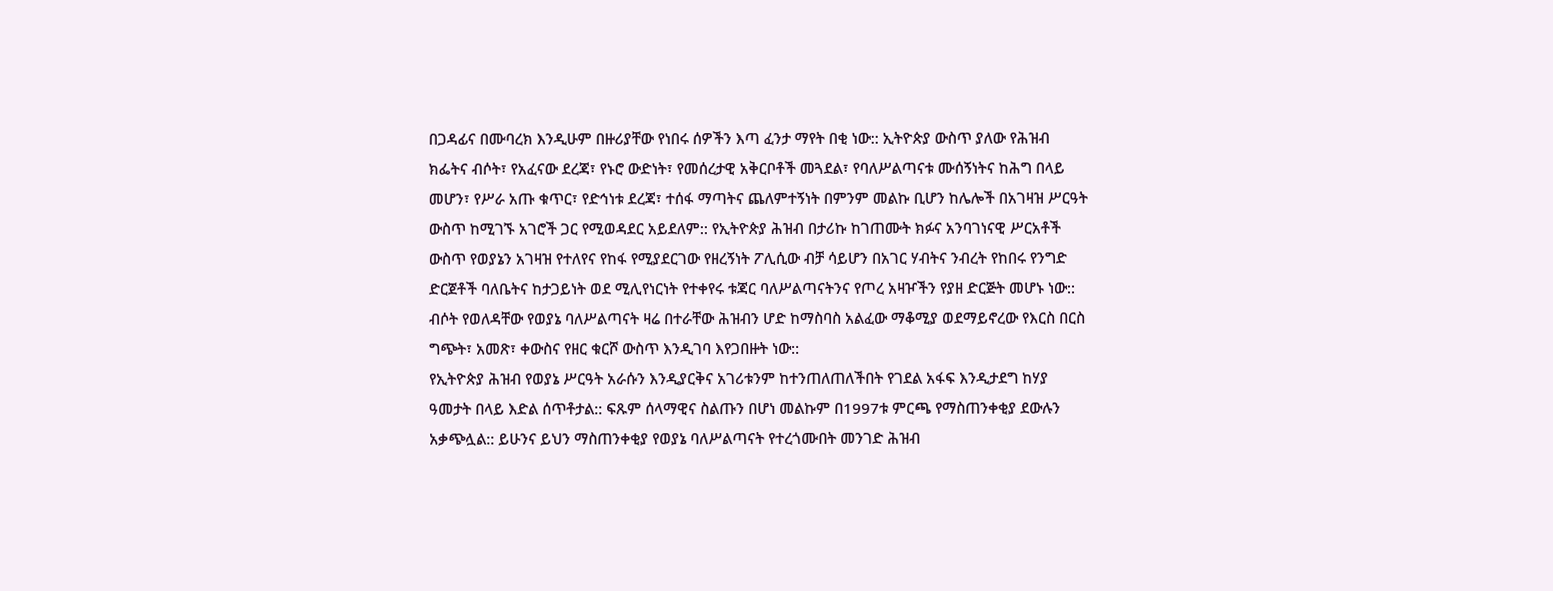በጋዳፊና በሙባረክ እንዲሁም በዙሪያቸው የነበሩ ሰዎችን እጣ ፈንታ ማየት በቂ ነው:: ኢትዮጵያ ውስጥ ያለው የሕዝብ ክፌትና ብሶት፣ የአፈናው ደረጃ፣ የኑሮ ውድነት፣ የመሰረታዊ አቅርቦቶች መጓደል፣ የባለሥልጣናቱ ሙሰኝነትና ከሕግ በላይ መሆን፣ የሥራ አጡ ቁጥር፣ የድኅነቱ ደረጃ፣ ተሰፋ ማጣትና ጨለምተኝነት በምንም መልኩ ቢሆን ከሌሎች በአገዛዝ ሥርዓት ውስጥ ከሚገኙ አገሮች ጋር የሚወዳደር አይደለም:: የኢትዮጵያ ሕዝብ በታሪኩ ከገጠሙት ክፉና አንባገነናዊ ሥርአቶች ውስጥ የወያኔን አገዛዝ የተለየና የከፋ የሚያደርገው የዘረኝነት ፖሊሲው ብቻ ሳይሆን በአገር ሃብትና ንብረት የከበሩ የንግድ ድርጀቶች ባለቤትና ከታጋይነት ወደ ሚሊየነርነት የተቀየሩ ቱጃር ባለሥልጣናትንና የጦረ አዛዦችን የያዘ ድርጅት መሆኑ ነው:: ብሶት የወለዳቸው የወያኔ ባለሥልጣናት ዛሬ በተራቸው ሕዝብን ሆድ ከማስባስ አልፈው ማቆሚያ ወደማይኖረው የእርስ በርስ ግጭት፣ አመጽ፣ ቀውስና የዘር ቁርሾ ውስጥ እንዲገባ እየጋበዙት ነው::
የኢትዮጵያ ሕዝብ የወያኔ ሥርዓት አራሱን እንዲያርቅና አገሪቱንም ከተንጠለጠለችበት የገደል አፋፍ እንዲታደግ ከሃያ ዓመታት በላይ እድል ሰጥቶታል:: ፍጹም ሰላማዊና ስልጡን በሆነ መልኩም በ1997ቱ ምርጫ የማስጠንቀቂያ ደውሉን አቃጭሏል:: ይሁንና ይህን ማስጠንቀቂያ የወያኔ ባለሥልጣናት የተረጎሙበት መንገድ ሕዝብ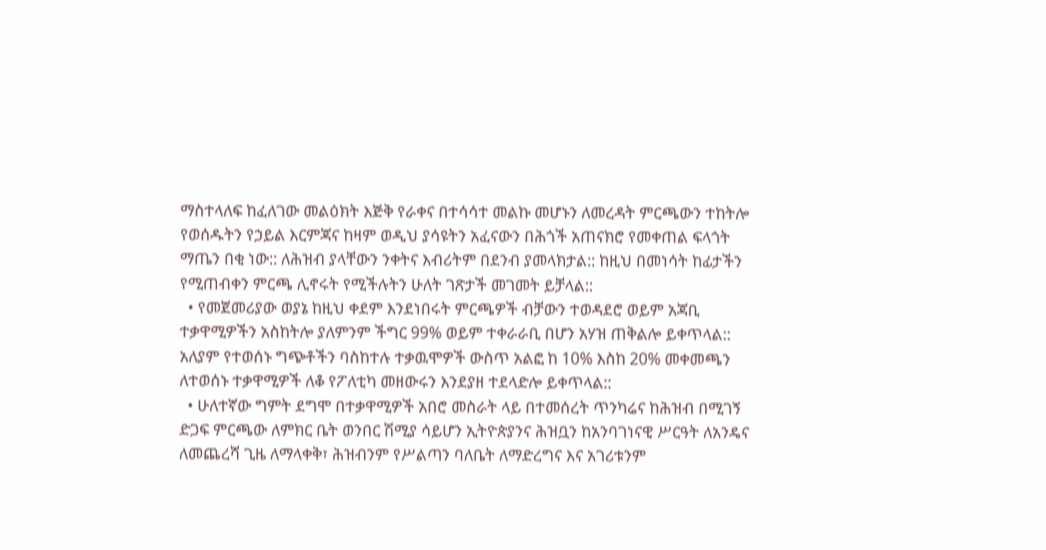ማስተላለፍ ከፈለገው መልዕክት እጅቅ የራቀና በተሳሳተ መልኩ መሆኑን ለመረዳት ምርጫውን ተከትሎ የወሰዱትን የኃይል እርምጃና ከዛም ወዲህ ያሳዩትን አፈናውን በሕጎች አጠናክሮ የመቀጠል ፍላጎት ማጤን በቂ ነው:: ለሕዝብ ያላቸውን ንቀትና እብሪትም በደንብ ያመላክታል:: ከዚህ በመነሳት ከፊታችን የሚጠብቀን ምርጫ ሊኖሩት የሚችሉትን ሁለት ገጽታች መገመት ይቻላል::
  • የመጀመሪያው ወያኔ ከዚህ ቀደም እንደነበሩት ምርጫዎች ብቻውን ተወዳደሮ ወይም አጃቢ ተቃዋሚዎችን አስከትሎ ያለምንም ችግር 99% ወይም ተቀራራቢ በሆን አሃዝ ጠቅልሎ ይቀጥላል:: አለያም የተወሰኑ ግጭቶችን ባስከተሉ ተቃዉሞዎች ውስጥ አልፎ ከ 10% እስከ 20% መቀመጫን ለተወሰኑ ተቃዋሚዎች ለቆ የፖለቲካ መዘውሩን እንደያዘ ተደላድሎ ይቀጥላል::
  • ሁለተኛው ግምት ደግሞ በተቃዋሚዎች አበሮ መስራት ላይ በተመሰረት ጥንካሬና ከሕዝብ በሚገኝ ድጋፍ ምርጫው ለምክር ቤት ወንበር ሽሚያ ሳይሆን ኢትዮጵያንና ሕዝቧን ከአንባገነናዊ ሥርዓት ለአንዴና ለመጨረሻ ጊዜ ለማላቀቅ፣ ሕዝብንም የሥልጣን ባለቤት ለማድረግና እና አገሪቱንም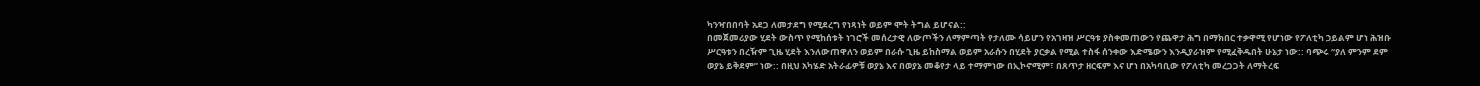ካንዣበበባት አደጋ ለመታደግ የሚደረግ የነጻነት ወይም ሞት ትግል ይሆናል::
በመጀመሪያው ሂደት ውስጥ የሚከሰቱት ነገሮች መሰረታዊ ለውጦችን ለማምጣት የታለሙ ሳይሆን የአገዛዝ ሥርዓቱ ያስቀመጠውን የጨዋታ ሕግ በማክበር ተቃዋሚ የሆነው የፖለቲካ ኃይልም ሆነ ሕዝቡ ሥርዓቱን በረዥም ጊዜ ሂደት እንለውጠዋለን ወይም በራሱ ጊዜ ይከስማል ወይም አራሱን በሂደት ያርቃል የሚል ተስፋ ሰንቀው እድሜውን እንዲያራዝም የሚፈቅዱበት ሁኔታ ነው:: ባጭሩ “ያለ ምንም ደም ወያኔ ይቅደም” ነው:: በዚህ አካሄድ አትራፊዎቹ ወያኔ እና በወያኔ መቆየታ ላይ ተማምነው በኢኮኖሚም፣ በጸጥታ ዘርፍም እና ሆነ በአካባቢው የፖለቲካ መረጋጋት ለማትረፍ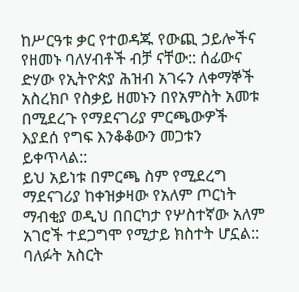ከሥርዓቱ ቃር የተወዳጁ የውጪ ኃይሎችና የዘመኑ ባለሃብቶች ብቻ ናቸው:: ሰፊውና ድሃው የኢትዮጵያ ሕዝብ አገሩን ለቀማኞች አስረክቦ የስቃይ ዘመኑን በየአምስት አመቱ በሚደረጉ የማደናገሪያ ምርጫውዎች እያደሰ የግፍ እንቆቆውን መጋቱን ይቀጥላል::
ይህ አይነቱ በምርጫ ስም የሚደረግ ማደናገሪያ ከቀዝቃዛው የአለም ጦርነት ማብቂያ ወዲህ በበርካታ የሦስተኛው አለም አገሮች ተደጋግሞ የሚታይ ክስተት ሆኗል:: ባለፉት አስርት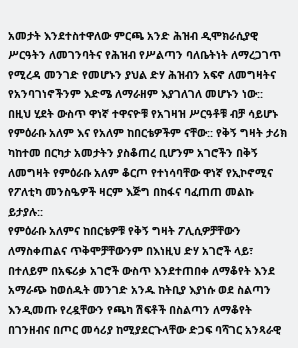አመታት እንደተስተዋለው ምርጫ አንድ ሕዝብ ዲሞክራሲያዊ ሥርዓትን ለመገንባትና የሕዝብ የሥልጣን ባለቤትነት ለማረጋገጥ የሚረዳ መንገድ የመሆኑን ያህል ድሃ ሕዝብን አፍኖ ለመግዛትና የአንባገነኖችንም እድሜ ለማራዘም እያገለገለ መሆኑን ነው:: በዚህ ሂደት ውስጥ ዋነኛ ተዋናዮቹ የአገዛዝ ሥርዓቶቹ ብቻ ሳይሆኑ የምዕራቡ አለም እና የአለም ከበርቴዎችም ናቸው:: የቅኝ ግዛት ታሪክ ካከተመ በርካታ አመታትን ያስቆጠረ ቢሆንም አገሮችን በቅኝ ለመግዛት የምዕራቡ አለም ቆርጦ የተነሳባቸው ዋነኛ የኢኮኖሚና የፖለቲካ መንስዔዎች ዛርም እጅግ በከፋና ባፈጠጠ መልኩ ይታያሉ::
የምዕራቡ አለምና ከበርቴዎቹ የቅኝ ግዛት ፖሊሲዎቻቸውን ለማስቀጠልና ጥቅሞቻቸውንም በእነዚህ ድሃ አገሮች ላይ፣ በተለይም በአፍሪቃ አገሮች ውስጥ እንደተጠበቀ ለማቆየት እንደ አማራጭ ከወሰዱት መንገድ አንዱ ከትቢያ እያነሱ ወደ ስልጣን እንዲመጡ የረዷቸውን የጫካ ሽፍቶች በስልጣን ለማቆየት በገንዘብና በጦር መሳሪያ ከሚያደርጉላቸው ድጋፍ ባሻገር አንጻራዊ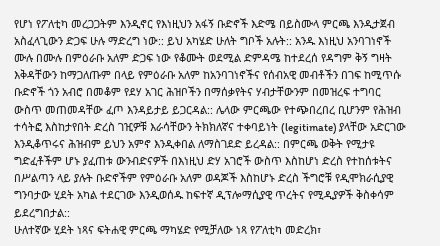የሆነ የፖለቲካ መረጋጋትም እንዲኖር የእነዚህን አፋኝ ቡድኖች እድሜ በይስሙላ ምርጫ እንዲታጀብ አስፈላጊውን ድጋፍ ሁሉ ማድረግ ነው:: ይህ አካሄድ ሁለት ግቦች አሉት:: አንዱ እነዚህ አንባገነኖች ሙሉ በሙሉ በምዕራቡ አለም ድጋፍ ነው የቆሙት ወደሚል ድምዳሜ ከተደረሰ የዳግም ቅኝ ግዛት እቅዳቸውን ከማጋለጡም በላይ የምዕራቡ አለም ከአንባገነኖችና የሰብአዊ መብቶችን በገፍ ከሚጥሱ ቡድኖች ጎን አብሮ በመቆም የደሃ አገር ሕዝቦችን በማሰቃየትና ሃብታቸውንም በመዝረፍ ተግባር ውስጥ መጠመዳቸው ፈጦ እንዳይታይ ይጋርዳል:: ሌላው ምርጫው የተጭበረበረ ቢሆንም የሕዝብ ተሳትፎ እስከታየበት ድረስ ገዢዎቹ እራሳቸውን ትክክለኛና ተቀባይነት (legitimate) ያላቸው አድርገው እንዲቆጥሩና ሕዝብም ይህን አምኖ እንዲቀበል ለማስገደድ ይረዳል:: በምርጫ ወቅት የሚታዩ ግድፈቶችም ሆኑ ያፈጠቱ ውንብድናዎች በእነዚህ ድሃ አገሮች ውስጥ እስከሆነ ድረስ የተከሰቱትና በሥልጣን ላይ ያሉት ቡድኖችም የምዕራቡ አለም ወዳጆች እስከሆኑ ድረስ ችግሮቹ የዲሞክራሲያዊ ግንባታው ሂደት አካል ተደርገው እንዲወሰዱ ከፍተኛ ዲፕሎማሲያዊ ጥረትና የሚዲያዎች ቅስቀሳም ይደረግበታል::
ሁለተኛው ሂደት ነጻና ፍትሐዊ ምርጫ ማካሄድ የሚቻለው ነጻ የፖለቲካ መድረክ፣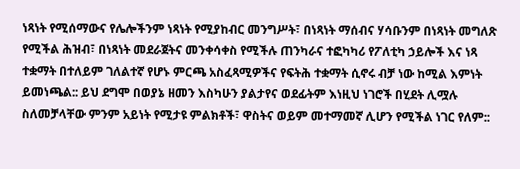ነጻነት የሚሰማውና የሌሎችንም ነጻነት የሚያከብር መንግሥት፣ በነጻነት ማሰብና ሃሳቡንም በነጻነት መግለጽ የሚችል ሕዝብ፣ በነጻነት መደራጀትና መንቀሳቀስ የሚችሉ ጠንካራና ተፎካካሪ የፖለቲካ ኃይሎች እና ነጻ ተቋማት በተለይም ገለልተኛ የሆኑ ምርጫ አስፈጻሚዎችና የፍትሕ ተቋማት ሲኖሩ ብቻ ነው ከሚል እምነት ይመነጫል:: ይህ ደግሞ በወያኔ ዘመን እስካሁን ያልታየና ወደፊትም እነዚህ ነገሮች በሂደት ሊሟሉ ስለመቻላቸው ምንም አይነት የሚታዩ ምልክቶች፣ ዋስትና ወይም መተማመኛ ሊሆን የሚችል ነገር የለም::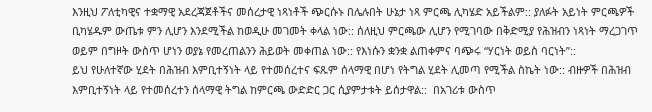እንዚህ ፖለቲካዊና ተቋማዊ አደረጃጀቶችና መሰረታዊ ነጻነቶች ጭርሱኑ በሌሉበት ሁኔታ ነጻ ምርጫ ሊካሄድ አይችልም:: ያለፉት አይነት ምርጫዎች ቢካሄዱም ውጤቱ ምን ሊሆን እንደሚችል ከወዲሁ መገመት ቀላል ነው:: ሰለዚህ ምርጫው ሊሆን የሚገባው በቅድሚያ የሕዝብን ነጻነት ማረጋገጥ ወይም በግዞት ውስጥ ሆነን ወያኔ የመረጠልንን ሕይወት መቀጠል ነው:: የእነሱን ቋንቋ ልጠቀምና ባጭሩ “ሃርነት ወይስ ባርነት”::
ይህ የሁለተኛው ሂደት በሕዝብ እምቢተኝነት ላይ የተመሰረተና ፍጹም ሰላማዊ በሆነ የትግል ሂደት ሊመጣ የሚችል ስኬት ነው:: ብዙዎች በሕዝብ እምቢተኝነት ላይ የተመሰረተን ሰላማዊ ትግል ከምርጫ ውድድር ጋር ሲያምታቱት ይሰታዋል::  በአገሪቱ ውስጥ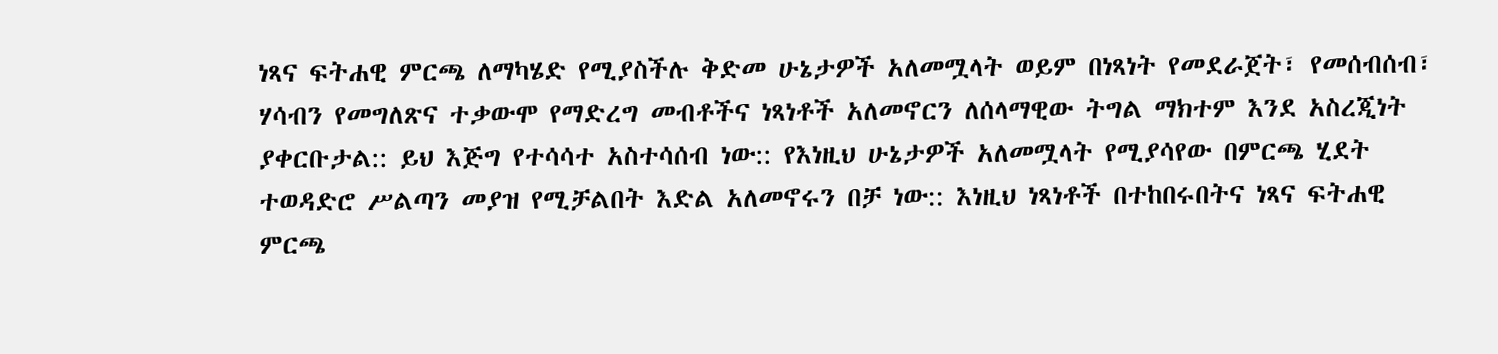ነጻና ፍትሐዊ ምርጫ ለማካሄድ የሚያስችሉ ቅድመ ሁኔታዎች አለመሟላት ወይም በነጻነት የመደራጀት፣ የመሰብሰብ፣ ሃሳብን የመግለጽና ተቃውሞ የማድረግ መብቶችና ነጻነቶች አለመኖርን ለሰላማዊው ትግል ማክተም እንደ አስረጂነት ያቀርቡታል:: ይህ እጅግ የተሳሳተ አስተሳሰብ ነው:: የእነዚህ ሁኔታዎች አለመሟላት የሚያሳየው በምርጫ ሂደት ተወዳድሮ ሥልጣን መያዝ የሚቻልበት እድል አለመኖሩን በቻ ነው:: እነዚህ ነጻነቶች በተከበሩበትና ነጻና ፍትሐዊ ምርጫ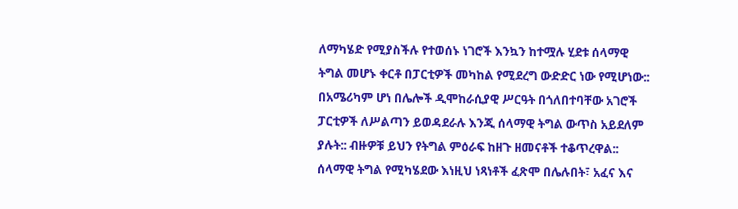ለማካሄድ የሚያስችሉ የተወሰኑ ነገሮች እንኳን ከተሟሉ ሂደቱ ሰላማዊ ትግል መሆኑ ቀርቶ በፓርቲዎች መካከል የሚደረግ ውድድር ነው የሚሆነው:: በአሜሪካም ሆነ በሌሎች ዲሞከራሲያዊ ሥርዓት በጎለበተባቸው አገሮች ፓርቲዎች ለሥልጣን ይወዳደራሉ እንጂ ሰላማዊ ትግል ውጥስ አይደለም ያሉት:: ብዙዎቹ ይህን የትግል ምዕራፍ ከዘጉ ዘመናቶች ተቆጥረዋል:: ሰላማዊ ትግል የሚካሄደው እነዚህ ነጻነቶች ፈጽሞ በሌሉበት፣ አፈና እና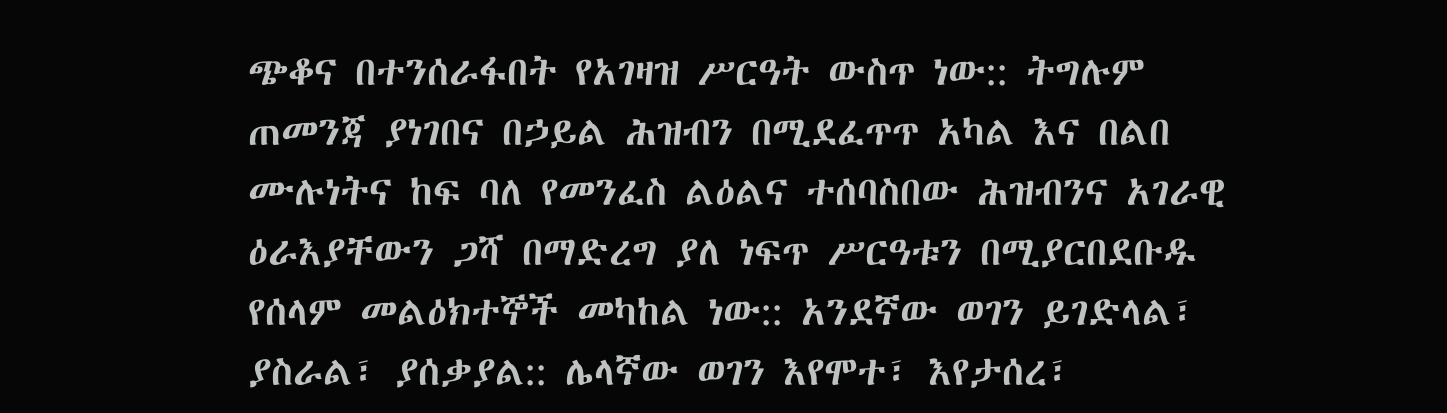ጭቆና በተንሰራፋበት የአገዛዝ ሥርዓት ውስጥ ነው:: ትግሉም ጠመንጃ ያነገበና በኃይል ሕዝብን በሚደፈጥጥ አካል እና በልበ ሙሉነትና ከፍ ባለ የመንፈስ ልዕልና ተሰባስበው ሕዝብንና አገራዊ ዕራእያቸውን ጋሻ በማድረግ ያለ ነፍጥ ሥርዓቱን በሚያርበደቡዱ የሰላም መልዕክተኞች መካከል ነው:: አንደኛው ወገን ይገድላል፣ ያስራል፣ ያሰቃያል:: ሌላኛው ወገን እየሞተ፣ እየታሰረ፣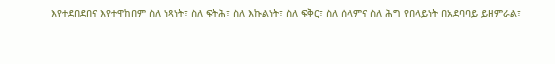እየተደበደበና እየተዋከበም ስለ ነጻነት፣ ስለ ፍትሕ፣ ስለ እኩልነት፣ ስለ ፍቅር፣ ስለ ሰላምና ስለ ሕግ የበላይነት በአደባባይ ይዘምራል፣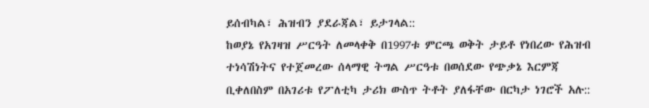ይሰብካል፣ ሕዝብን ያደራጃል፣ ይታገላል::
ከወያኔ የአገዛዝ ሥርዓት ለመላቀቅ በ1997ቱ ምርጫ ወቅት ታይቶ የነበረው የሕዝብ ተነሳሽነትና የተጀመረው ሰላማዊ ትግል ሥርዓቱ በወሰደው የጭቃኔ እርምጃ ቢቀለበስም በአገሪቱ የፖለቲካ ታሪክ ውስጥ ትቶት ያለፋቸው በርካታ ነገሮች አሉ::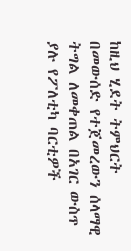ከዚህ ሂደት ትምህርት በመውሰድ የተጀመረውን ሰላማዊ ትግል ለመቀጠል በአገር ውስጥ ያሉ የፖለቲካ ባርቲዎች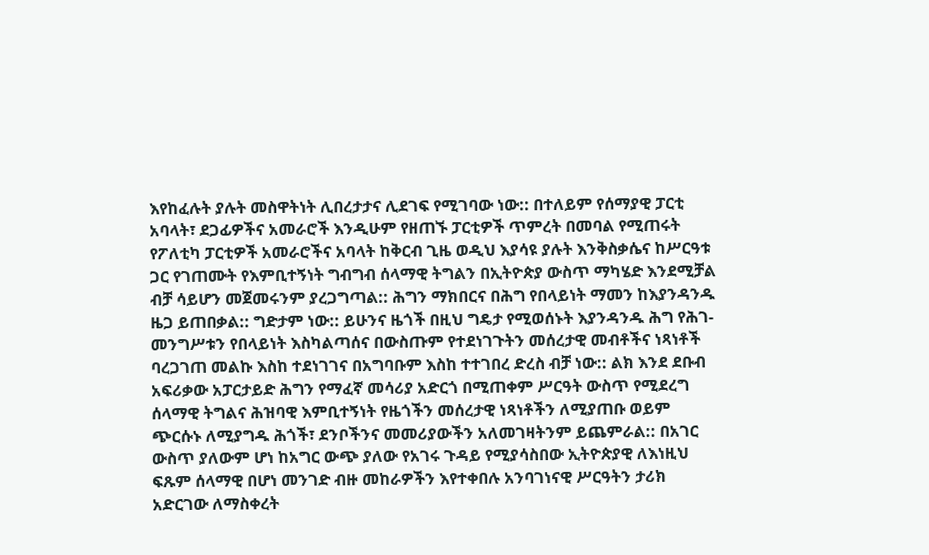እየከፈሉት ያሉት መስዋትነት ሊበረታታና ሊደገፍ የሚገባው ነው:: በተለይም የሰማያዊ ፓርቲ አባላት፣ ደጋፊዎችና አመራሮች እንዲሁም የዘጠኙ ፓርቲዎች ጥምረት በመባል የሚጠሩት የፖለቲካ ፓርቲዎች አመራሮችና አባላት ከቅርብ ጊዜ ወዲህ እያሳዩ ያሉት እንቅስቃሴና ከሥርዓቱ ጋር የገጠሙት የእምቢተኝነት ግብግብ ሰላማዊ ትግልን በኢትዮጵያ ውስጥ ማካሄድ እንደሚቻል ብቻ ሳይሆን መጀመሩንም ያረጋግጣል:: ሕግን ማክበርና በሕግ የበላይነት ማመን ከእያንዳንዱ ዜጋ ይጠበቃል:: ግድታም ነው:: ይሁንና ዜጎች በዚህ ግዴታ የሚወሰኑት እያንዳንዱ ሕግ የሕገ-መንግሥቱን የበላይነት እስካልጣሰና በውስጡም የተደነገጉትን መሰረታዊ መብቶችና ነጻነቶች ባረጋገጠ መልኩ እስከ ተደነገገና በአግባቡም እስከ ተተገበረ ድረስ ብቻ ነው:: ልክ እንደ ደቡብ አፍሪቃው አፓርታይድ ሕግን የማፈኛ መሳሪያ አድርጎ በሚጠቀም ሥርዓት ውስጥ የሚደረግ ሰላማዊ ትግልና ሕዝባዊ እምቢተኝነት የዜጎችን መሰረታዊ ነጻነቶችን ለሚያጠቡ ወይም ጭርሱኑ ለሚያግዱ ሕጎች፣ ደንቦችንና መመሪያውችን አለመገዛትንም ይጨምራል:: በአገር ውስጥ ያለውም ሆነ ከአግር ውጭ ያለው የአገሩ ጉዳይ የሚያሳስበው ኢትዮጵያዊ ለእነዚህ ፍጹም ሰላማዊ በሆነ መንገድ ብዙ መከራዎችን እየተቀበሉ አንባገነናዊ ሥርዓትን ታሪክ አድርገው ለማስቀረት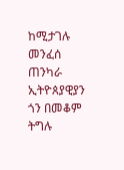ከሚታገሉ መንፈሰ ጠንካራ ኢትዮጰያዊያን ጎን በመቆም ትግሉ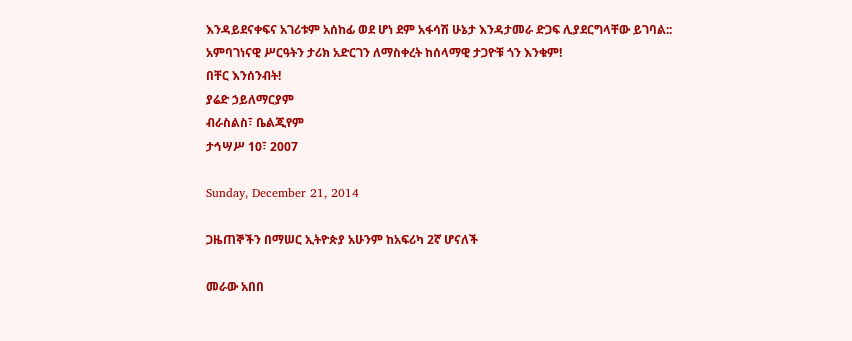እንዳይደናቀፍና አገሪቱም አሰከፊ ወደ ሆነ ደም አፋሳሽ ሁኔታ እንዳታመራ ድጋፍ ሊያደርግላቸው ይገባል::
አምባገነናዊ ሥርዓትን ታሪክ አድርገን ለማስቀረት ከሰላማዊ ታጋዮቹ ጎን እንቁም!
በቸር እንሰንብት!
ያሬድ ኃይለማርያም
ብራስልስ፣ ቤልጂየም
ታኅሣሥ 10፣ 2007

Sunday, December 21, 2014

ጋዜጠኞችን በማሠር ኢትዮጵያ አሁንም ከአፍሪካ 2ኛ ሆናለች

መራው አበበ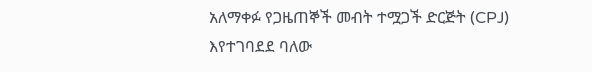አለማቀፉ የጋዜጠኞች መብት ተሟጋች ድርጅት (CPJ) እየተገባደደ ባለው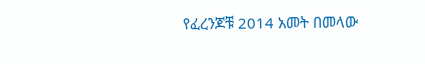የፈረንጆቹ 2014 አመት በመላው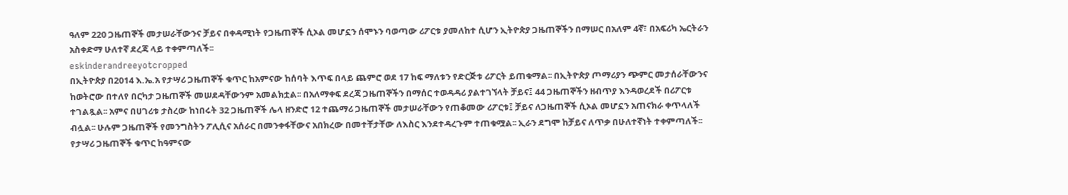ዓለም 220 ጋዜጠኞች መታሠራቸውንና ቻይና በቀዳሚነት የጋዜጠኞች ሲኦል መሆኗን ሰሞኑን ባወጣው ሪፖርቱ ያመለከተ ሲሆን ኢትዮጵያ ጋዜጠኞችን በማሠር በአለም 4ኛ፣ በአፍሪካ ኤርትራን አስቀድማ ሁለተኛ ደረጃ ላይ ተቀምጣለች፡፡
eskinderandreeyotcropped
በኢትዮጵያ በ2014 እ.ኤ.አ የታሣሪ ጋዜጠኞች ቁጥር ከአምናው ከሰባት እጥፍ በላይ ጨምሮ ወደ 17 ከፍ ማለቱን የድርጅቱ ሪፖርት ይጠቁማል፡፡ በኢትዮጵያ ጦማሪያን ጭምር መታሰራቸውንና ከወትሮው በተለየ በርካታ ጋዜጠኞች መሠደዳቸውንም አመልክቷል፡፡ በአለማቀፍ ደረጃ ጋዜጠኞችን በማሰር ተወዳዳሪ ያልተገኘላት ቻይና፤ 44 ጋዜጠኞችን ዘብጥያ እንዳወረደች በሪፖርቱ ተገልጿል፡፡ አምና በሀገሪቱ ታስረው ከነበሩት 32 ጋዜጠኞች ሌላ ዘንድሮ 12 ተጨማሪ ጋዜጠኞች መታሠራቸውን የጠቆመው ሪፖርቱ፤ ቻይና ለጋዜጠኞች ሲኦል መሆኗን አጠናክራ ቀጥላለች ብሏል፡፡ ሁሉም ጋዜጠኞች የመንግስትን ፖሊሲና አሰራር በመንቀፋቸውና አበክረው በመተቸታቸው ለእስር እንደተዳረጉም ተጠቁሟል፡፡ ኢራን ደግሞ ከቻይና ለጥቃ በሁለተኛነት ተቀምጣለች፡፡
የታሣሪ ጋዜጠኞች ቁጥር ከዓምናው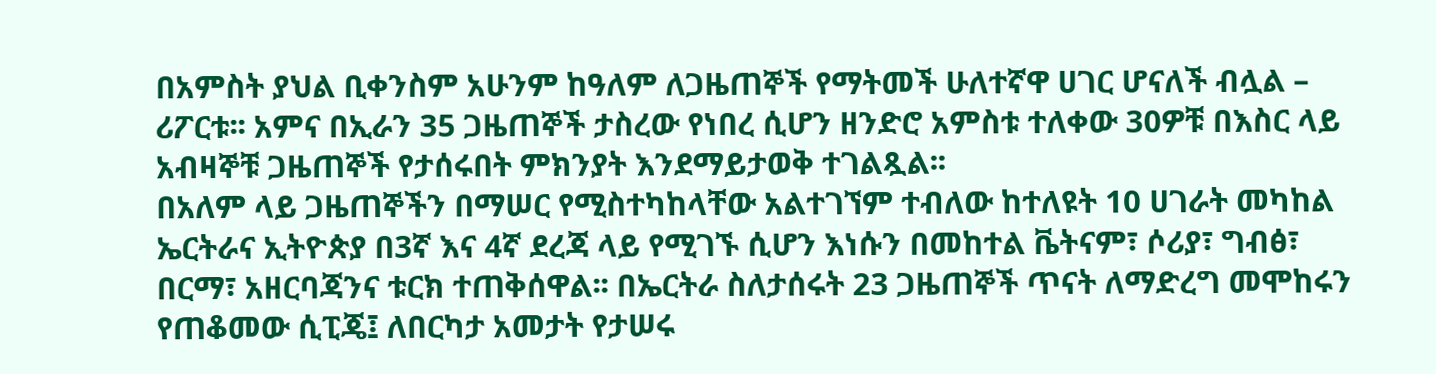በአምስት ያህል ቢቀንስም አሁንም ከዓለም ለጋዜጠኞች የማትመች ሁለተኛዋ ሀገር ሆናለች ብሏል – ሪፖርቱ፡፡ አምና በኢራን 35 ጋዜጠኞች ታስረው የነበረ ሲሆን ዘንድሮ አምስቱ ተለቀው 30ዎቹ በእስር ላይ አብዛኞቹ ጋዜጠኞች የታሰሩበት ምክንያት እንደማይታወቅ ተገልጿል፡፡
በአለም ላይ ጋዜጠኞችን በማሠር የሚስተካከላቸው አልተገኘም ተብለው ከተለዩት 10 ሀገራት መካከል ኤርትራና ኢትዮጵያ በ3ኛ እና 4ኛ ደረጃ ላይ የሚገኙ ሲሆን እነሱን በመከተል ቬትናም፣ ሶሪያ፣ ግብፅ፣ በርማ፣ አዘርባጃንና ቱርክ ተጠቅሰዋል፡፡ በኤርትራ ስለታሰሩት 23 ጋዜጠኞች ጥናት ለማድረግ መሞከሩን የጠቆመው ሲፒጄ፤ ለበርካታ አመታት የታሠሩ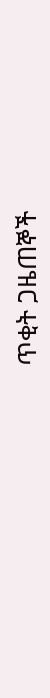ጥቂት ጋዜጠኞች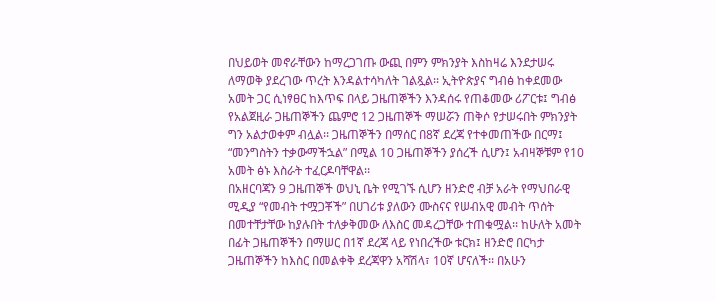በህይወት መኖራቸውን ከማረጋገጡ ውጪ በምን ምክንያት እስከዛሬ እንደታሠሩ ለማወቅ ያደረገው ጥረት እንዳልተሳካለት ገልጿል፡፡ ኢትዮጵያና ግብፅ ከቀደመው አመት ጋር ሲነፃፀር ከእጥፍ በላይ ጋዜጠኞችን እንዳሰሩ የጠቆመው ሪፖርቱ፤ ግብፅ የአልጀዚራ ጋዜጠኞችን ጨምሮ 12 ጋዜጠኞች ማሠሯን ጠቅሶ የታሠሩበት ምክንያት ግን አልታወቀም ብሏል፡፡ ጋዜጠኞችን በማሰር በ8ኛ ደረጃ የተቀመጠችው በርማ፤ “መንግስትን ተቃውማችኋል” በሚል 10 ጋዜጠኞችን ያሰረች ሲሆን፤ አብዛኞቹም የ10 አመት ፅኑ እስራት ተፈርዶባቸዋል፡፡
በአዘርባጃን 9 ጋዜጠኞች ወህኒ ቤት የሚገኙ ሲሆን ዘንድሮ ብቻ አራት የማህበራዊ ሚዲያ “የመብት ተሟጋቾች” በሀገሪቱ ያለውን ሙስናና የሠብአዊ መብት ጥሰት በመተቸታቸው ከያሉበት ተለቃቅመው ለእስር መዳረጋቸው ተጠቁሟል፡፡ ከሁለት አመት በፊት ጋዜጠኞችን በማሠር በ1ኛ ደረጃ ላይ የነበረችው ቱርክ፤ ዘንድሮ በርካታ ጋዜጠኞችን ከእስር በመልቀቅ ደረጃዋን አሻሽላ፣ 10ኛ ሆናለች፡፡ በአሁን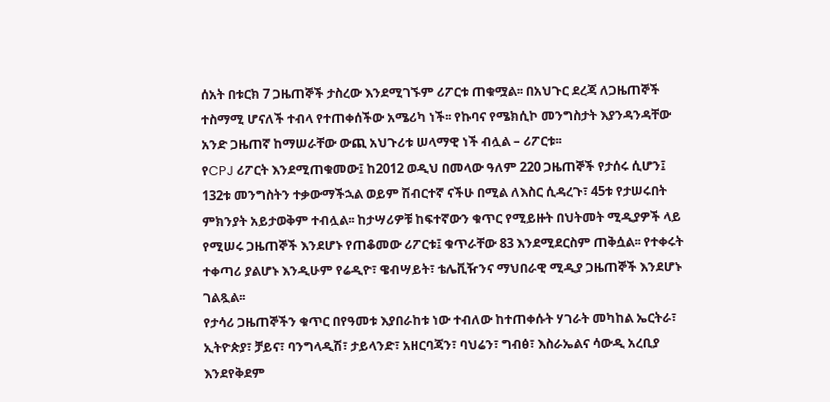ሰአት በቱርክ 7 ጋዜጠኞች ታስረው እንደሚገኙም ሪፖርቱ ጠቁሟል፡፡ በአህጉር ደረጃ ለጋዜጠኞች ተስማሚ ሆናለች ተብላ የተጠቀሰችው አሜሪካ ነች፡፡ የኩባና የሜክሲኮ መንግስታት እያንዳንዳቸው አንድ ጋዜጠኛ ከማሠራቸው ውጪ አህጉሪቱ ሠላማዊ ነች ብሏል – ሪፖርቱ፡፡
የCPJ ሪፖርት እንደሚጠቁመው፤ ከ2012 ወዲህ በመላው ዓለም 220 ጋዜጠኞች የታሰሩ ሲሆን፤ 132ቱ መንግስትን ተቃውማችኋል ወይም ሽብርተኛ ናችሁ በሚል ለእስር ሲዳረጉ፣ 45ቱ የታሠሩበት ምክንያት አይታወቅም ተብሏል፡፡ ከታሣሪዎቹ ከፍተኛውን ቁጥር የሚይዙት በህትመት ሚዲያዎች ላይ የሚሠሩ ጋዜጠኞች እንደሆኑ የጠቆመው ሪፖርቱ፤ ቁጥራቸው 83 እንደሚደርስም ጠቅሷል፡፡ የተቀሩት ተቀጣሪ ያልሆኑ እንዲሁም የሬዲዮ፣ ዌብሣይት፣ ቴሌቪዥንና ማህበራዊ ሚዲያ ጋዜጠኞች እንደሆኑ ገልጿል፡፡
የታሳሪ ጋዜጠኞችን ቁጥር በየዓመቱ እያበራከቱ ነው ተብለው ከተጠቀሱት ሃገራት መካከል ኤርትራ፣ ኢትዮጵያ፣ ቻይና፣ ባንግላዲሽ፣ ታይላንድ፣ አዘርባጃን፣ ባህሬን፣ ግብፅ፣ እስራኤልና ሳውዲ አረቢያ እንደየቅደም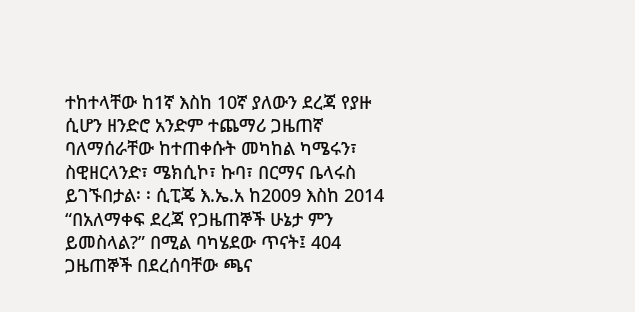ተከተላቸው ከ1ኛ እስከ 10ኛ ያለውን ደረጃ የያዙ ሲሆን ዘንድሮ አንድም ተጨማሪ ጋዜጠኛ ባለማሰራቸው ከተጠቀሱት መካከል ካሜሩን፣ ስዊዘርላንድ፣ ሜክሲኮ፣ ኩባ፣ በርማና ቤላሩስ ይገኙበታል፡ ፡ ሲፒጄ እ.ኤ.አ ከ2009 እስከ 2014 “በአለማቀፍ ደረጃ የጋዜጠኞች ሁኔታ ምን ይመስላል?” በሚል ባካሄደው ጥናት፤ 404 ጋዜጠኞች በደረሰባቸው ጫና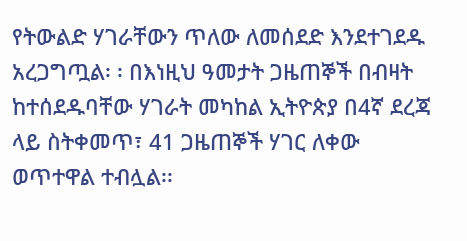የትውልድ ሃገራቸውን ጥለው ለመሰደድ እንደተገደዱ አረጋግጧል፡ ፡ በእነዚህ ዓመታት ጋዜጠኞች በብዛት ከተሰደዱባቸው ሃገራት መካከል ኢትዮጵያ በ4ኛ ደረጃ ላይ ስትቀመጥ፣ 41 ጋዜጠኞች ሃገር ለቀው ወጥተዋል ተብሏል፡፡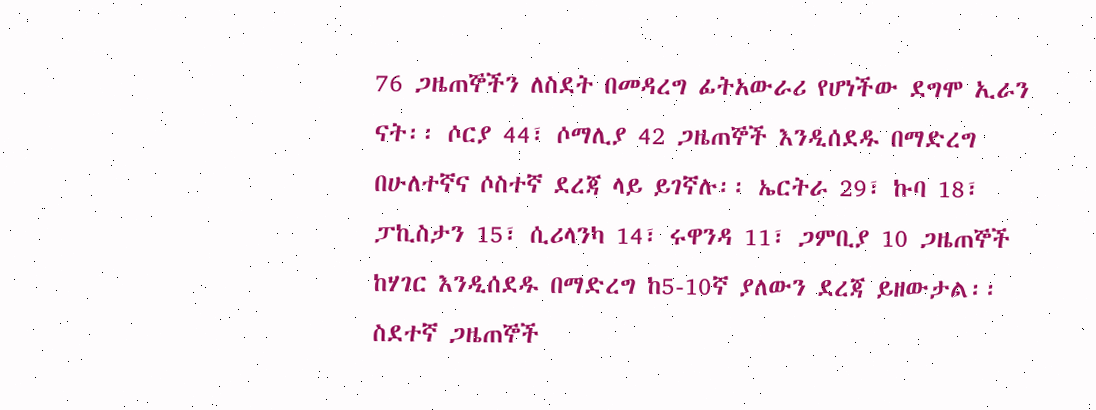76 ጋዜጠኞችን ለስደት በመዳረግ ፊትአውራሪ የሆነችው ደግሞ ኢራን ናት፡፡ ሶርያ 44፣ ሶማሊያ 42 ጋዜጠኞች እንዲሰደዱ በማድረግ በሁለተኛና ሶስተኛ ደረጃ ላይ ይገኛሉ፡፡ ኤርትራ 29፣ ኩባ 18፣ ፓኪስታን 15፣ ሲሪላንካ 14፣ ሩዋንዳ 11፣ ጋምቢያ 10 ጋዜጠኞች ከሃገር እንዲሰደዱ በማድረግ ከ5-10ኛ ያለውን ደረጃ ይዘውታል፡፡ ስደተኛ ጋዜጠኞች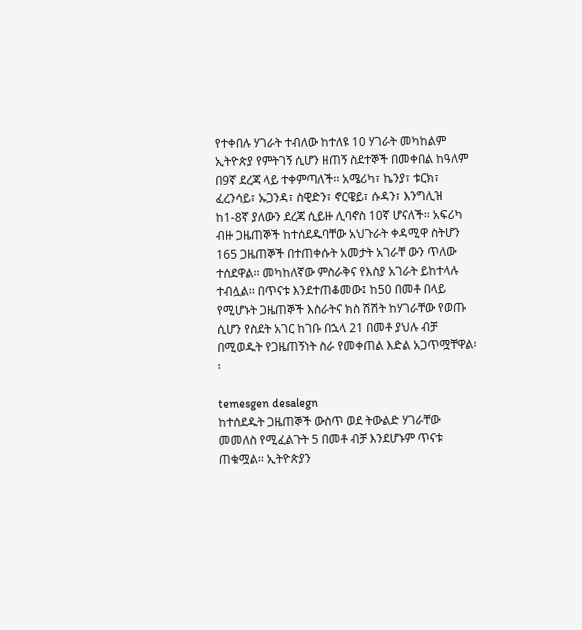የተቀበሉ ሃገራት ተብለው ከተለዩ 10 ሃገራት መካከልም ኢትዮጵያ የምትገኝ ሲሆን ዘጠኝ ስደተኞች በመቀበል ከዓለም በ9ኛ ደረጃ ላይ ተቀምጣለች፡፡ አሜሪካ፣ ኬንያ፣ ቱርክ፣ ፈረንሳይ፣ ኡጋንዳ፣ ስዊድን፣ ኖርዌይ፣ ሱዳን፣ እንግሊዝ ከ1-8ኛ ያለውን ደረጃ ሲይዙ ሊባኖስ 10ኛ ሆናለች፡፡ አፍሪካ ብዙ ጋዜጠኞች ከተሰደዱባቸው አህጉራት ቀዳሚዋ ስትሆን 165 ጋዜጠኞች በተጠቀሱት አመታት አገራቸ ውን ጥለው ተሰደዋል፡፡ መካከለኛው ምስራቅና የእስያ አገራት ይከተላሉ ተብሏል፡፡ በጥናቱ እንደተጠቆመው፤ ከ50 በመቶ በላይ የሚሆኑት ጋዜጠኞች እስራትና ክስ ሽሽት ከሃገራቸው የወጡ ሲሆን የስደት አገር ከገቡ በኋላ 21 በመቶ ያህሉ ብቻ በሚወዱት የጋዜጠኝነት ስራ የመቀጠል እድል አጋጥሟቸዋል፡፡

temesgen desalegn
ከተሰደዱት ጋዜጠኞች ውስጥ ወደ ትውልድ ሃገራቸው መመለስ የሚፈልጉት 5 በመቶ ብቻ እንደሆኑም ጥናቱ ጠቁሟል፡፡ ኢትዮጵያን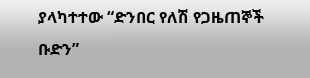ያላካተተው “ድንበር የለሽ የጋዜጠኞች ቡድን”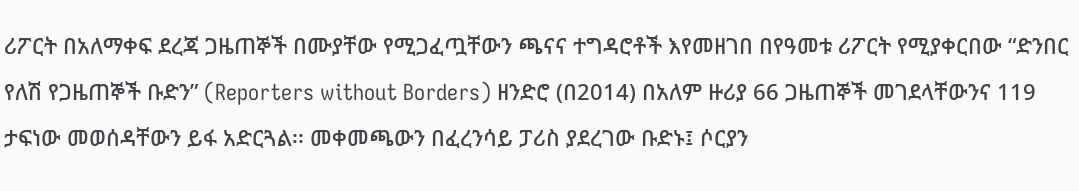ሪፖርት በአለማቀፍ ደረጃ ጋዜጠኞች በሙያቸው የሚጋፈጧቸውን ጫናና ተግዳሮቶች እየመዘገበ በየዓመቱ ሪፖርት የሚያቀርበው “ድንበር የለሽ የጋዜጠኞች ቡድን” (Reporters without Borders) ዘንድሮ (በ2014) በአለም ዙሪያ 66 ጋዜጠኞች መገደላቸውንና 119 ታፍነው መወሰዳቸውን ይፋ አድርጓል፡፡ መቀመጫውን በፈረንሳይ ፓሪስ ያደረገው ቡድኑ፤ ሶርያን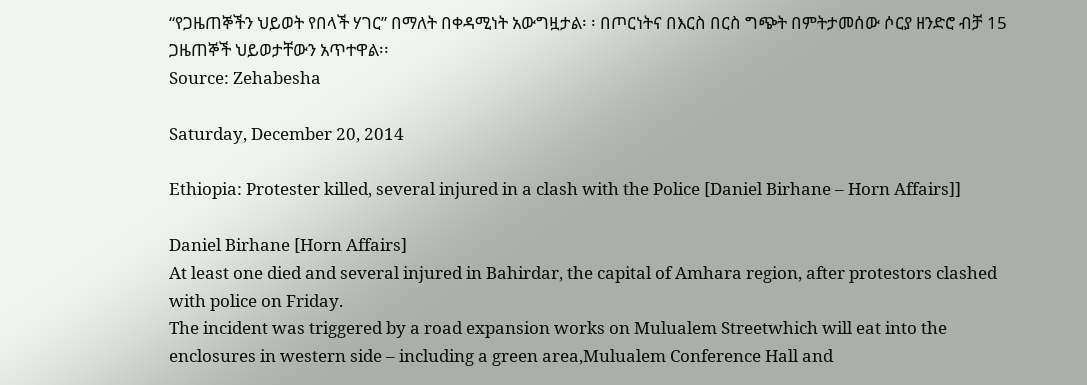“የጋዜጠኞችን ህይወት የበላች ሃገር” በማለት በቀዳሚነት አውግዟታል፡ ፡ በጦርነትና በእርስ በርስ ግጭት በምትታመሰው ሶርያ ዘንድሮ ብቻ 15 ጋዜጠኞች ህይወታቸውን አጥተዋል፡፡
Source: Zehabesha

Saturday, December 20, 2014

Ethiopia: Protester killed, several injured in a clash with the Police [Daniel Birhane – Horn Affairs]]

Daniel Birhane [Horn Affairs]
At least one died and several injured in Bahirdar, the capital of Amhara region, after protestors clashed with police on Friday.
The incident was triggered by a road expansion works on Mulualem Streetwhich will eat into the enclosures in western side – including a green area,Mulualem Conference Hall and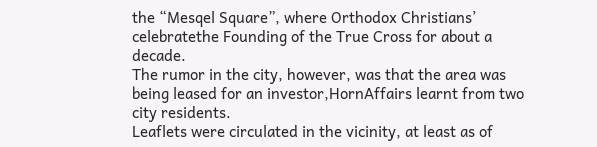the “Mesqel Square”, where Orthodox Christians’ celebratethe Founding of the True Cross for about a decade.
The rumor in the city, however, was that the area was being leased for an investor,HornAffairs learnt from two city residents.
Leaflets were circulated in the vicinity, at least as of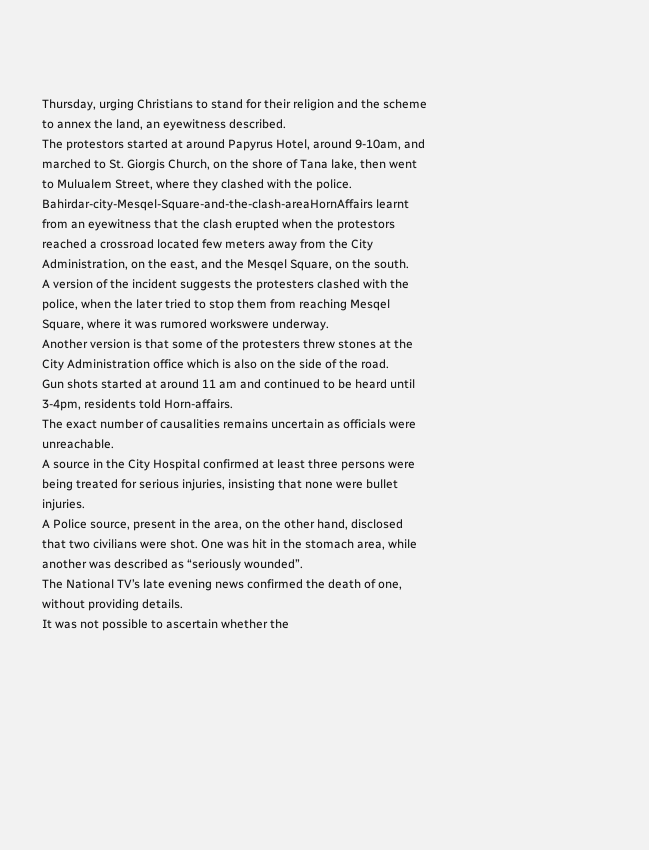Thursday, urging Christians to stand for their religion and the scheme to annex the land, an eyewitness described.
The protestors started at around Papyrus Hotel, around 9-10am, and marched to St. Giorgis Church, on the shore of Tana lake, then went to Mulualem Street, where they clashed with the police.
Bahirdar-city-Mesqel-Square-and-the-clash-areaHornAffairs learnt from an eyewitness that the clash erupted when the protestors reached a crossroad located few meters away from the City Administration, on the east, and the Mesqel Square, on the south.
A version of the incident suggests the protesters clashed with the police, when the later tried to stop them from reaching Mesqel Square, where it was rumored workswere underway.
Another version is that some of the protesters threw stones at the City Administration office which is also on the side of the road.
Gun shots started at around 11 am and continued to be heard until 3-4pm, residents told Horn-affairs.
The exact number of causalities remains uncertain as officials were unreachable.
A source in the City Hospital confirmed at least three persons were being treated for serious injuries, insisting that none were bullet injuries.
A Police source, present in the area, on the other hand, disclosed that two civilians were shot. One was hit in the stomach area, while another was described as “seriously wounded”.
The National TV’s late evening news confirmed the death of one, without providing details.
It was not possible to ascertain whether the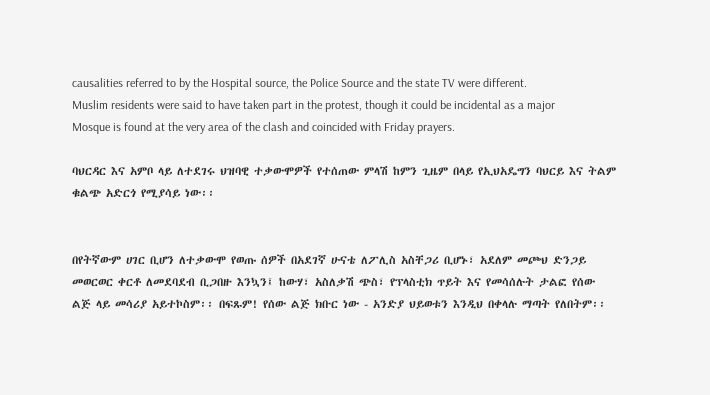causalities referred to by the Hospital source, the Police Source and the state TV were different.
Muslim residents were said to have taken part in the protest, though it could be incidental as a major Mosque is found at the very area of the clash and coincided with Friday prayers.

ባህርዳር እና አምቦ ላይ ለተደገሩ ህዝባዊ ተቃውሞዎች የተሰጠው ምላሽ ከምን ጊዜም በላይ የኢህአዴግን ባህርይ እና ትልም ቁልጭ አድርጎ የሚያሳይ ነው፡፡


በየትኛውም ሀገር ቢሆን ለተቃውሞ የወጡ ሰዎች በአደገኛ ሁናቴ ለፖሊስ አስቸጋሪ ቢሆኑ፣ አደለም መጮህ ድንጋይ መወርወር ቀርቶ ለመደባደብ ቢጋበዙ እንኳን፤ ከውሃ፣ አስለቃሽ ጭስ፣ የፕላስቲክ ጥይት እና የመሳሰሉት ታልፎ የሰው ልጅ ላይ መሳሪያ አይተኮስም፡፡ በፍጹም! የሰው ልጅ ክቡር ነው - አንድያ ህይወቱን እንዲህ በቀላሉ ማጣት የለበትም፡፡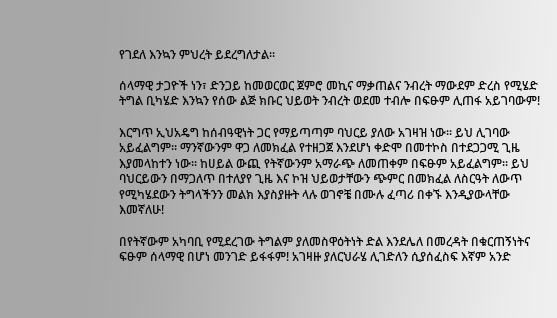የገደለ እንኳን ምህረት ይደረግለታል፡፡

ሰላማዊ ታጋዮች ነን፣ ድንጋይ ከመወርወር ጀምሮ መኪና ማቃጠልና ንብረት ማውደም ድረስ የሚሄድ ትግል ቢካሄድ እንኳን የሰው ልጅ ክቡር ህይወት ንብረት ወደመ ተብሎ በፍፁም ሊጠፋ አይገባውም!

እርግጥ ኢህአዴግ ከሰብዓዊነት ጋር የማይጣጣም ባህርይ ያለው አገዛዝ ነው፡፡ ይህ ሊገባው አይፈልግም፡፡ ማንኛውንም ዋጋ ለመክፈል የተዘጋጀ እንደሆነ ቀድሞ በመተኮስ በተደጋጋሚ ጊዜ እያመላከተን ነው፡፡ ከሀይል ውጪ የትኛውንም አማራጭ ለመጠቀም በፍፁም አይፈልግም፡፡ ይህ ባህርይውን በማጋለጥ በተለያየ ጊዜ እና ኮዝ ህይወታቸውን ጭምር በመክፈል ለስርዓት ለውጥ የሚካሄደውን ትግላችንን መልክ እያስያዙት ላሉ ወገኖቼ በሙሉ ፈጣሪ በቀኙ እንዲያውላቸው እመኛለሁ!

በየትኛውም አካባቢ የሚደረገው ትግልም ያለመስዋዕትነት ድል እንደሌለ በመረዳት በቁርጠኝነትና ፍፁም ሰላማዊ በሆነ መንገድ ይፋፋም! አገዛዙ ያለርህራሄ ሊገድለን ሲያሰፈስፍ እኛም አንድ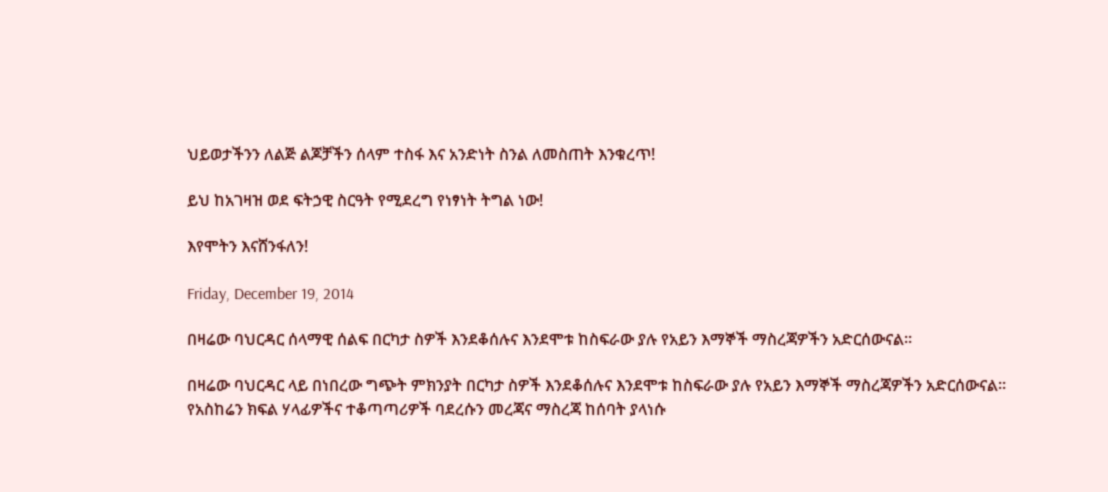ህይወታችንን ለልጅ ልጆቻችን ሰላም ተስፋ እና አንድነት ስንል ለመስጠት እንቁረጥ!

ይህ ከአገዛዝ ወደ ፍትኃዊ ስርዓት የሚደረግ የነፃነት ትግል ነው!

እየሞትን እናሸንፋለን!

Friday, December 19, 2014

በዛሬው ባህርዳር ሰላማዊ ሰልፍ በርካታ ስዎች እንደቆሰሉና እንደሞቱ ከስፍራው ያሉ የአይን እማኞች ማስረጃዎችን አድርሰውናል፡፡

በዛሬው ባህርዳር ላይ በነበረው ግጭት ምክንያት በርካታ ስዎች እንደቆሰሉና እንደሞቱ ከስፍራው ያሉ የአይን እማኞች ማስረጃዎችን አድርሰውናል፡፡
የአስከሬን ክፍል ሃላፊዎችና ተቆጣጣሪዎች ባደረሱን መረጃና ማስረጃ ከሰባት ያላነሱ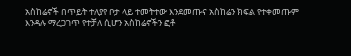አስከሬኖች በጥይት ተለያየ ቦታ ላይ ተመትተው እንደመጡና አስከሬን ክፍል የተቀመጡም እንዳሉ ማረጋገጥ የተቻለ ሲሆን አስከሬኖችን ፎቶ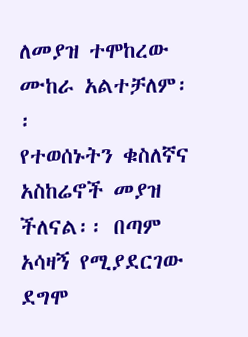ለመያዝ ተሞከረው ሙከራ አልተቻለም፡፡
የተወሰኑትን ቁስለኛና አስከሬኖች መያዝ ችለናል፡፡ በጣም አሳዛኝ የሚያደርገው ደግሞ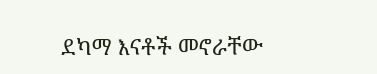ደካማ እናቶች መኖራቸው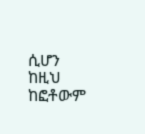ሲሆን ከዚህ ከፎቶውም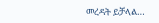መረዳት ይቻላል…